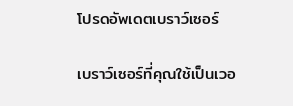โปรดอัพเดตเบราว์เซอร์

เบราว์เซอร์ที่คุณใช้เป็นเวอ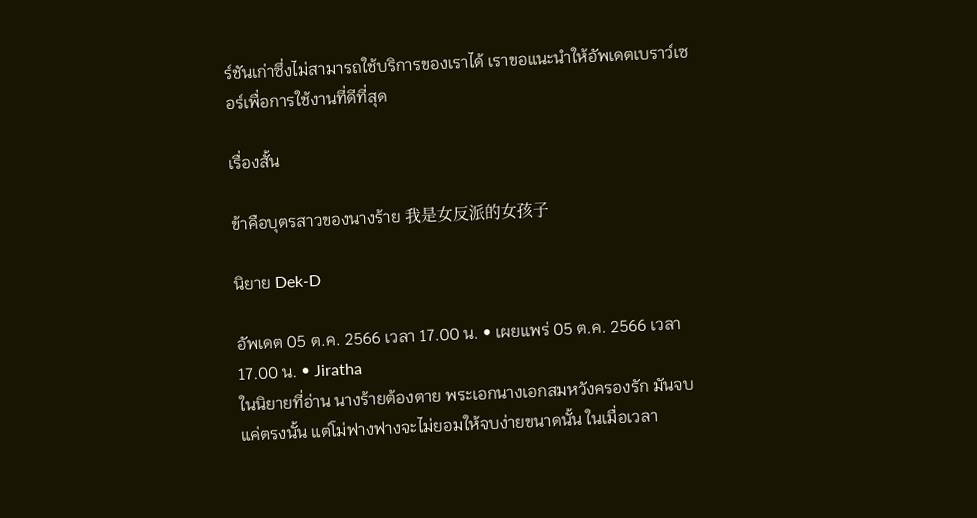ร์ชันเก่าซึ่งไม่สามารถใช้บริการของเราได้ เราขอแนะนำให้อัพเดตเบราว์เซอร์เพื่อการใช้งานที่ดีที่สุด

เรื่องสั้น

ข้าคือบุตรสาวของนางร้าย 我是女反派的女孩子

นิยาย Dek-D

อัพเดต 05 ต.ค. 2566 เวลา 17.00 น. • เผยแพร่ 05 ต.ค. 2566 เวลา 17.00 น. • Jiratha
ในนิยายที่อ่าน นางร้ายต้องตาย พระเอกนางเอกสมหวังครองรัก มันจบแค่ตรงนั้น แต่โม่ฟางฟางจะไม่ยอมให้จบง่ายขนาดนั้น ในเมื่อเวลา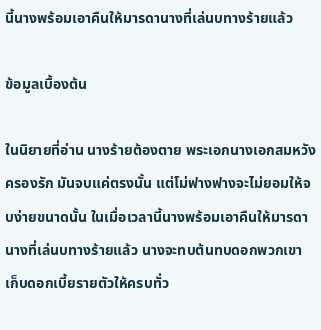นี้นางพร้อมเอาคืนให้มารดานางที่เล่นบทางร้ายแล้ว

ข้อมูลเบื้องต้น

ในนิยายที่อ่าน นางร้ายต้องตาย พระเอกนางเอกสมหวังครองรัก มันจบแค่ตรงนั้น แต่โม่ฟางฟางจะไม่ยอมให้จบง่ายขนาดนั้น ในเมื่อเวลานี้นางพร้อมเอาคืนให้มารดานางที่เล่นบทางร้ายแล้ว นางจะทบต้นทบดอกพวกเขา เก็บดอกเบี้ยรายตัวให้ครบทั่ว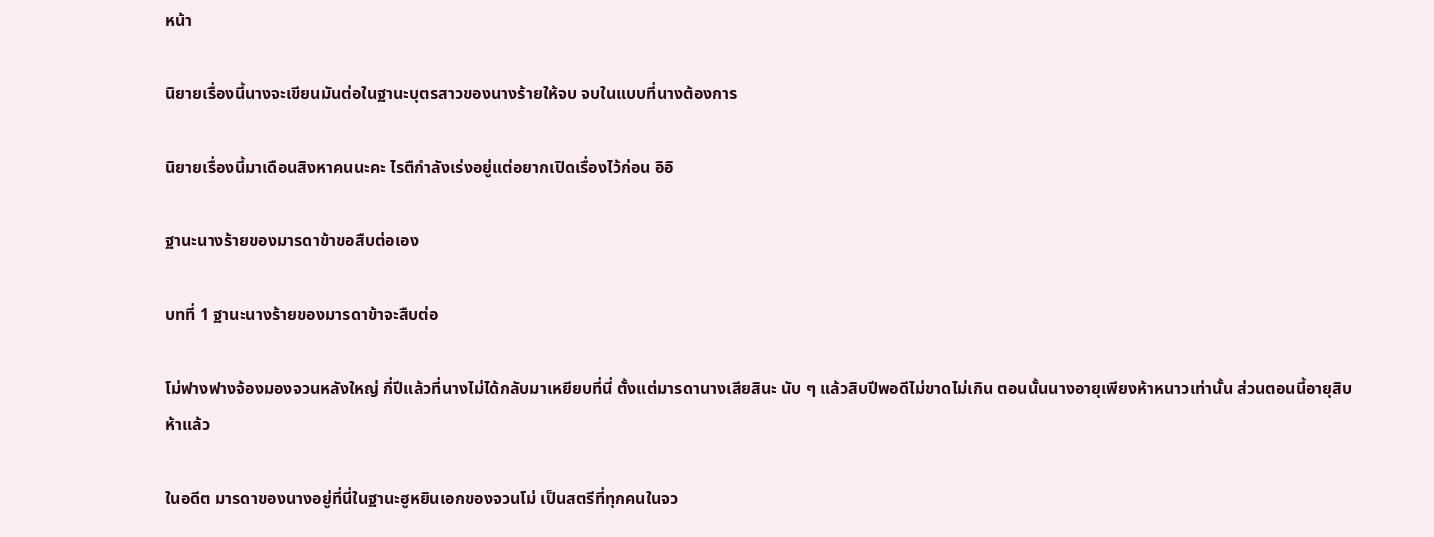หน้า

นิยายเรื่องนี้นางจะเขียนมันต่อในฐานะบุตรสาวของนางร้ายให้จบ จบในแบบที่นางต้องการ

นิยายเรื่องนี้มาเดือนสิงหาคนนะคะ ไรตืกำลังเร่งอยู่แต่อยากเปิดเรื่องไว้ก่อน อิอิ

ฐานะนางร้ายของมารดาข้าขอสืบต่อเอง

บทที่ 1 ฐานะนางร้ายของมารดาข้าจะสืบต่อ

โม่ฟางฟางจ้องมองจวนหลังใหญ่ กี่ปีแล้วที่นางไม่ได้กลับมาเหยียบที่นี่ ตั้งแต่มารดานางเสียสินะ นับ ๆ แล้วสิบปีพอดีไม่ขาดไม่เกิน ตอนนั้นนางอายุเพียงห้าหนาวเท่านั้น ส่วนตอนนี้อายุสิบห้าแล้ว

ในอดีต มารดาของนางอยู่ที่นี่ในฐานะฮูหยินเอกของจวนโม่ เป็นสตรีที่ทุกคนในจว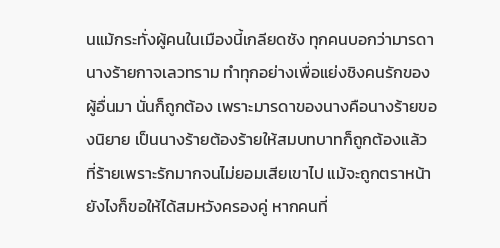นแม้กระทั่งผู้คนในเมืองนี้เกลียดชัง ทุกคนบอกว่ามารดานางร้ายกาจเลวทราม ทำทุกอย่างเพื่อแย่งชิงคนรักของผู้อื่นมา นั่นก็ถูกต้อง เพราะมารดาของนางคือนางร้ายของนิยาย เป็นนางร้ายต้องร้ายให้สมบทบาทก็ถูกต้องแล้ว ที่ร้ายเพราะรักมากจนไม่ยอมเสียเขาไป แม้จะถูกตราหน้ายังไงก็ขอให้ได้สมหวังครองคู่ หากคนที่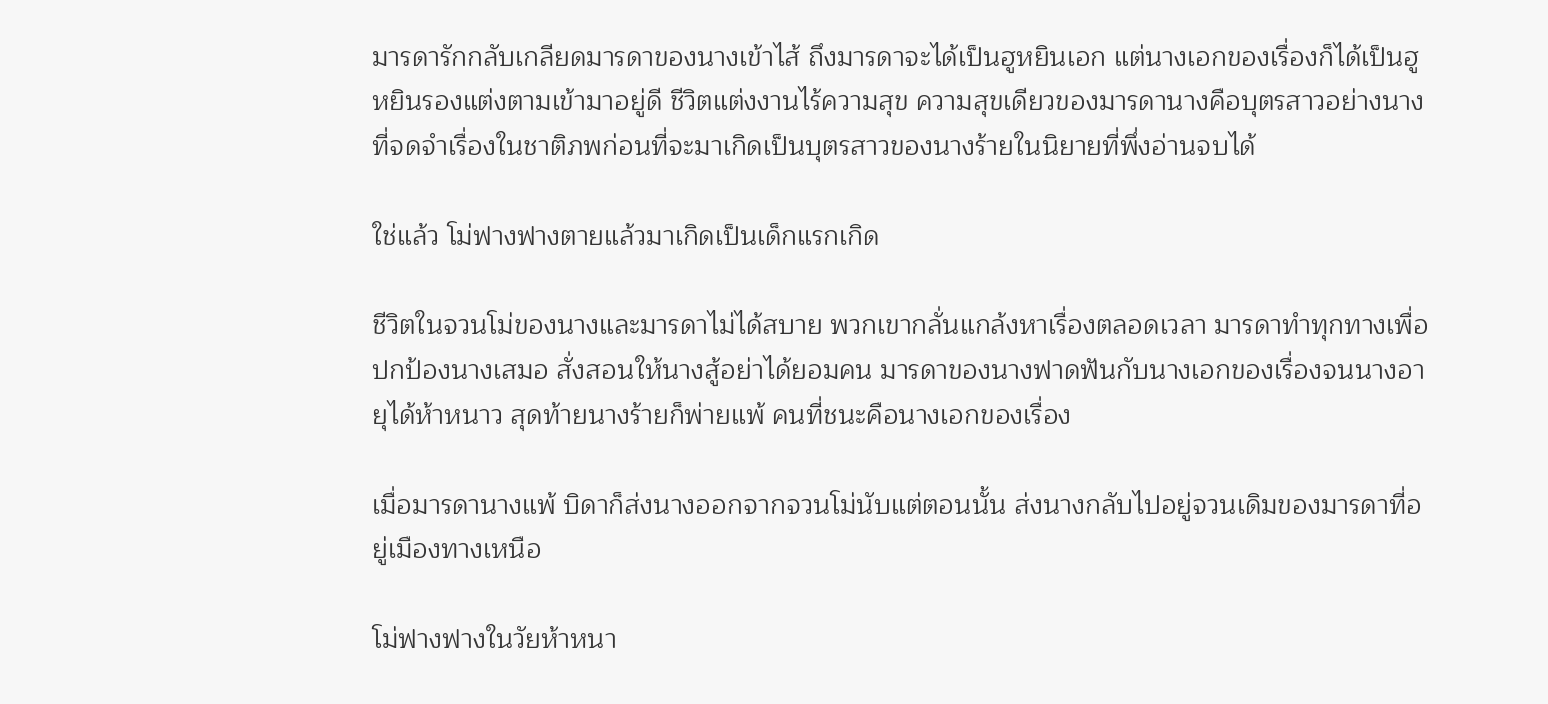มารดารักกลับเกลียดมารดาของนางเข้าไส้ ถึงมารดาจะได้เป็นฮูหยินเอก แต่นางเอกของเรื่องก็ได้เป็นฮูหยินรองแต่งตามเข้ามาอยู่ดี ชีวิตแต่งงานไร้ความสุข ความสุขเดียวของมารดานางคือบุตรสาวอย่างนางที่จดจำเรื่องในชาติภพก่อนที่จะมาเกิดเป็นบุตรสาวของนางร้ายในนิยายที่พึ่งอ่านจบได้

ใช่แล้ว โม่ฟางฟางตายแล้วมาเกิดเป็นเด็กแรกเกิด

ชีวิตในจวนโม่ของนางและมารดาไม่ได้สบาย พวกเขากลั่นแกล้งหาเรื่องตลอดเวลา มารดาทำทุกทางเพื่อปกป้องนางเสมอ สั่งสอนให้นางสู้อย่าได้ยอมคน มารดาของนางฟาดฟันกับนางเอกของเรื่องจนนางอายุได้ห้าหนาว สุดท้ายนางร้ายก็พ่ายแพ้ คนที่ชนะคือนางเอกของเรื่อง

เมื่อมารดานางแพ้ บิดาก็ส่งนางออกจากจวนโม่นับแต่ตอนนั้น ส่งนางกลับไปอยู่จวนเดิมของมารดาที่อยู่เมืองทางเหนือ

โม่ฟางฟางในวัยห้าหนา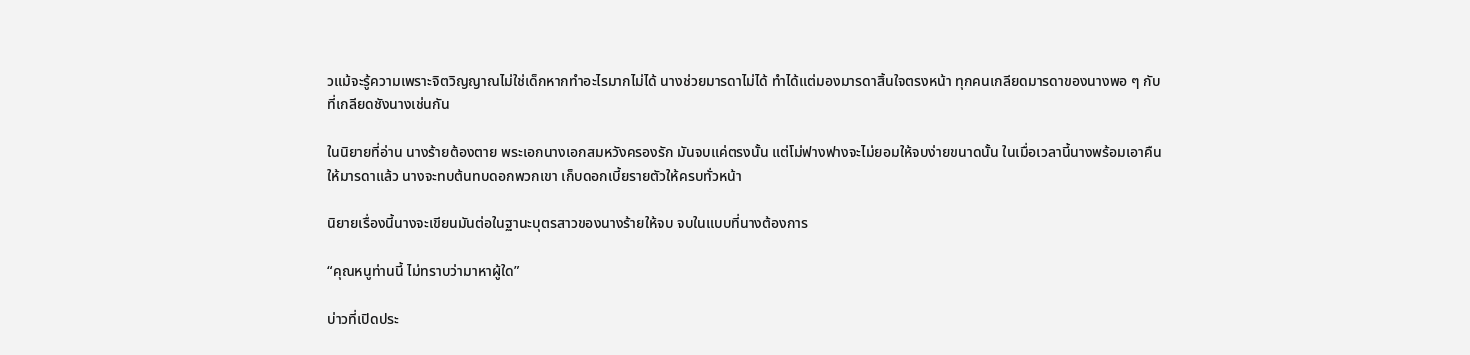วแม้จะรู้ความเพราะจิตวิญญาณไม่ใช่เด็กหากทำอะไรมากไม่ได้ นางช่วยมารดาไม่ได้ ทำได้แต่มองมารดาสิ้นใจตรงหน้า ทุกคนเกลียดมารดาของนางพอ ๆ กับที่เกลียดชังนางเช่นกัน

ในนิยายที่อ่าน นางร้ายต้องตาย พระเอกนางเอกสมหวังครองรัก มันจบแค่ตรงนั้น แต่โม่ฟางฟางจะไม่ยอมให้จบง่ายขนาดนั้น ในเมื่อเวลานี้นางพร้อมเอาคืนให้มารดาแล้ว นางจะทบต้นทบดอกพวกเขา เก็บดอกเบี้ยรายตัวให้ครบทั่วหน้า

นิยายเรื่องนี้นางจะเขียนมันต่อในฐานะบุตรสาวของนางร้ายให้จบ จบในแบบที่นางต้องการ

“คุณหนูท่านนี้ ไม่ทราบว่ามาหาผู้ใด”

บ่าวที่เปิดประ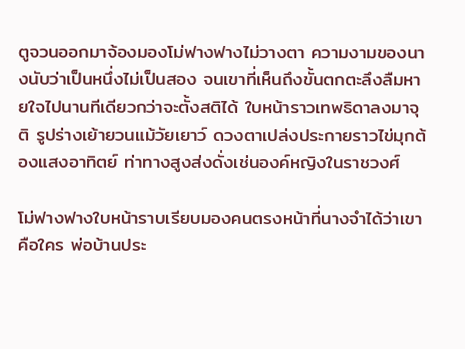ตูจวนออกมาจ้องมองโม่ฟางฟางไม่วางตา ความงามของนางนับว่าเป็นหนึ่งไม่เป็นสอง จนเขาที่เห็นถึงขั้นตกตะลึงลืมหายใจไปนานทีเดียวกว่าจะตั้งสติได้ ใบหน้าราวเทพธิดาลงมาจุติ รูปร่างเย้ายวนแม้วัยเยาว์ ดวงตาเปล่งประกายราวไข่มุกต้องแสงอาทิตย์ ท่าทางสูงส่งดั่งเช่นองค์หญิงในราชวงศ์

โม่ฟางฟางใบหน้าราบเรียบมองคนตรงหน้าที่นางจำได้ว่าเขาคือใคร พ่อบ้านประ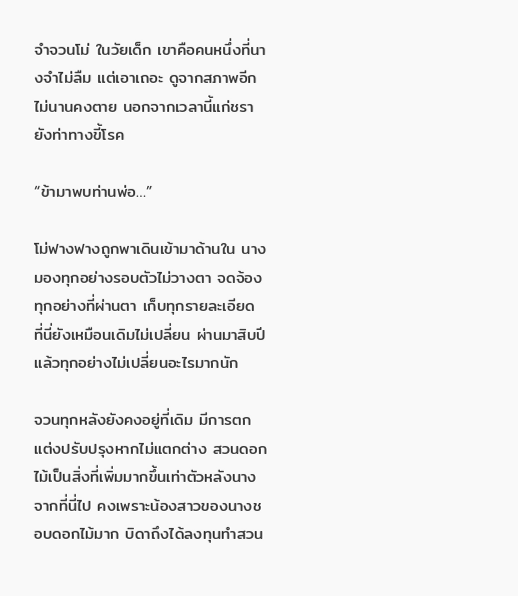จำจวนโม่ ในวัยเด็ก เขาคือคนหนึ่งที่นางจำไม่ลืม แต่เอาเถอะ ดูจากสภาพอีกไม่นานคงตาย นอกจากเวลานี้แก่ชรายังท่าทางขี้โรค

“ข้ามาพบท่านพ่อ…”

โม่ฟางฟางถูกพาเดินเข้ามาด้านใน นางมองทุกอย่างรอบตัวไม่วางตา จดจ้องทุกอย่างที่ผ่านตา เก็บทุกรายละเอียด ที่นี่ยังเหมือนเดิมไม่เปลี่ยน ผ่านมาสิบปีแล้วทุกอย่างไม่เปลี่ยนอะไรมากนัก

จวนทุกหลังยังคงอยู่ที่เดิม มีการตกแต่งปรับปรุงหากไม่แตกต่าง สวนดอกไม้เป็นสิ่งที่เพิ่มมากขึ้นเท่าตัวหลังนางจากที่นี่ไป คงเพราะน้องสาวของนางชอบดอกไม้มาก บิดาถึงได้ลงทุนทำสวน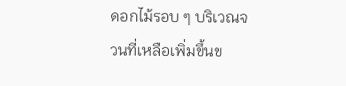ดอกไม้รอบ ๆ บริเวณจวนที่เหลือเพิ่มขึ้นข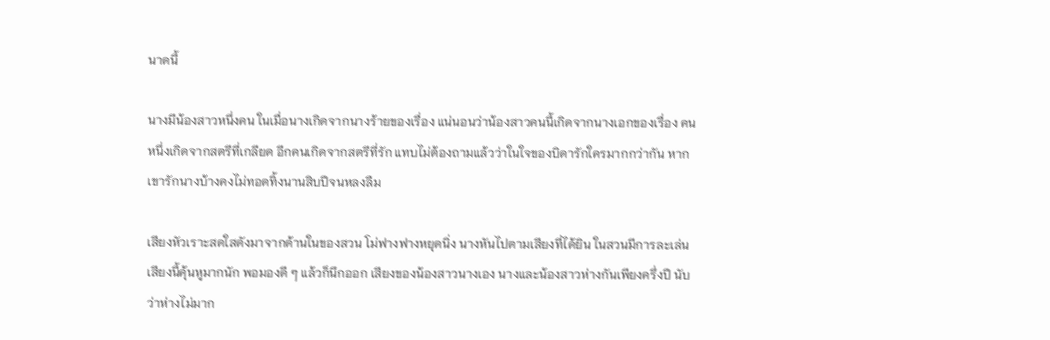นาดนี้

นางมีน้องสาวหนึ่งคน ในเมื่อนางเกิดจากนางร้ายของเรื่อง แน่นอนว่าน้องสาวคนนี้เกิดจากนางเอกของเรื่อง คนหนึ่งเกิดจากสตรีที่เกลียด อีกคนเกิดจากสตรีที่รัก แทบไม่ต้องถามแล้วว่าในใจของบิดารักใครมากกว่ากัน หากเขารักนางบ้างคงไม่ทอดทิ้งนานสิบปีจนหลงลืม

เสียงหัวเราะสดใสดังมาจากด้านในของสวน โม่ฟางฟางหยุดนิ่ง นางหันไปตามเสียงที่ได้ยิน ในสวนมีการละเล่น เสียงนี้คุ้นหูมากนัก พอมองดี ๆ แล้วก็นึกออก เสียงของน้องสาวนางเอง นางและน้องสาวห่างกันเพียงครึ่งปี นับว่าห่างไม่มาก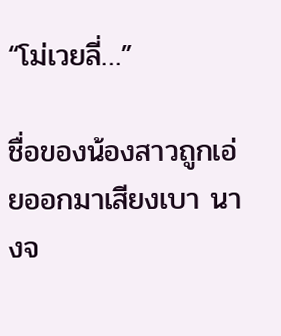“โม่เวยลี่…”

ชื่อของน้องสาวถูกเอ่ยออกมาเสียงเบา นางจ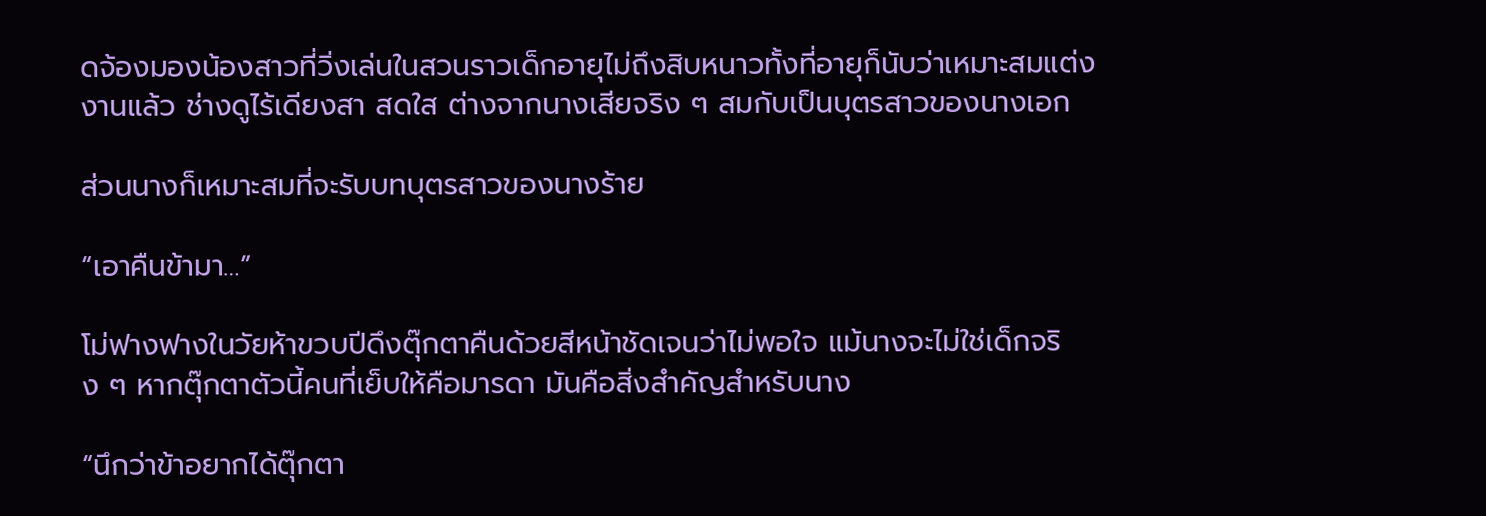ดจ้องมองน้องสาวที่วิ่งเล่นในสวนราวเด็กอายุไม่ถึงสิบหนาวทั้งที่อายุก็นับว่าเหมาะสมแต่งงานแล้ว ช่างดูไร้เดียงสา สดใส ต่างจากนางเสียจริง ๆ สมกับเป็นบุตรสาวของนางเอก

ส่วนนางก็เหมาะสมที่จะรับบทบุตรสาวของนางร้าย

“เอาคืนข้ามา…”

โม่ฟางฟางในวัยห้าขวบปีดึงตุ๊กตาคืนด้วยสีหน้าชัดเจนว่าไม่พอใจ แม้นางจะไม่ใช่เด็กจริง ๆ หากตุ๊กตาตัวนี้คนที่เย็บให้คือมารดา มันคือสิ่งสำคัญสำหรับนาง

“นึกว่าข้าอยากได้ตุ๊กตา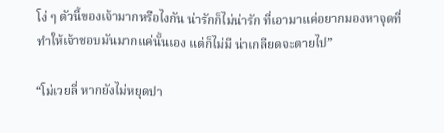โง่ ๆ ตัวนี้ของเจ้ามากหรือไงกัน น่ารักก็ไม่น่ารัก ที่เอามาแค่อยากมองหาจุดที่ทำให้เจ้าชอบมันมากแค่นั้นเอง แต่ก็ไม่มี น่าเกลียดจะตายไป”

“โม่เวยลี่ หากยังไม่หยุดปา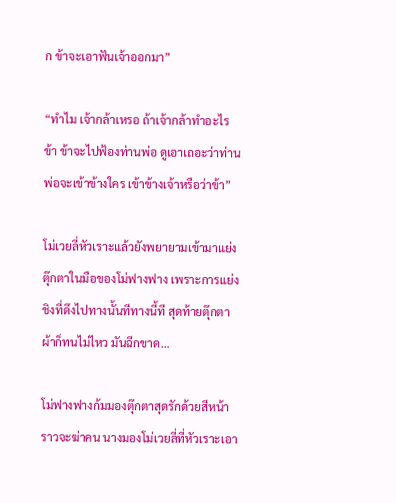ก ข้าจะเอาฟันเจ้าออกมา”

“ทำไม เจ้ากล้าเหรอ ถ้าเจ้ากล้าทำอะไรข้า ข้าจะไปฟ้องท่านพ่อ ดูเอาเถอะว่าท่านพ่อจะเข้าข้างใคร เข้าข้างเจ้าหรือว่าข้า”

โม่เวยลี่หัวเราะแล้วยังพยายามเข้ามาแย่งตุ๊กตาในมือของโม่ฟางฟาง เพราะการแย่งชิงที่ดึงไปทางนั้นทีทางนี้ที สุดท้ายตุ๊กตาผ้าก็ทนไม่ไหว มันฉีกขาด…

โม่ฟางฟางก้มมองตุ๊กตาสุดรักด้วยสีหน้าราวจะฆ่าคน นางมองโม่เวยลี่ที่หัวเราะเอา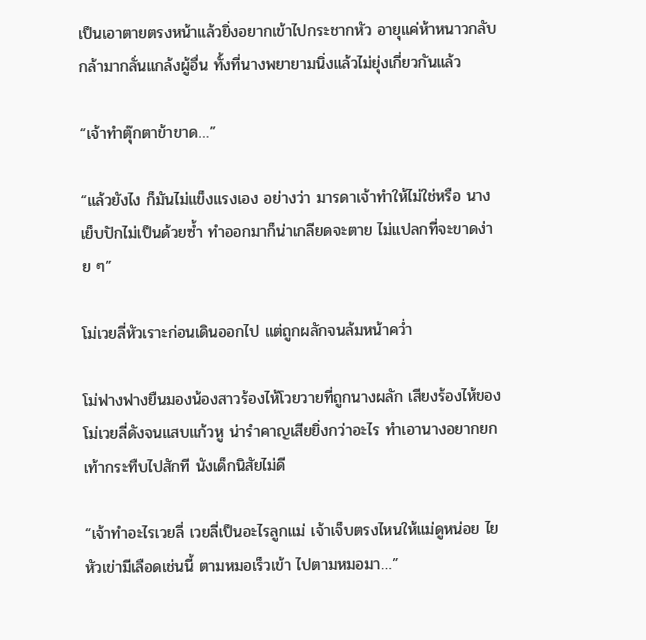เป็นเอาตายตรงหน้าแล้วยิ่งอยากเข้าไปกระชากหัว อายุแค่ห้าหนาวกลับกล้ามากลั่นแกล้งผู้อื่น ทั้งที่นางพยายามนิ่งแล้วไม่ยุ่งเกี่ยวกันแล้ว

“เจ้าทำตุ๊กตาข้าขาด…”

“แล้วยังไง ก็มันไม่แข็งแรงเอง อย่างว่า มารดาเจ้าทำให้ไม่ใช่หรือ นางเย็บปักไม่เป็นด้วยซ้ำ ทำออกมาก็น่าเกลียดจะตาย ไม่แปลกที่จะขาดง่าย ๆ”

โม่เวยลี่หัวเราะก่อนเดินออกไป แต่ถูกผลักจนล้มหน้าคว่ำ

โม่ฟางฟางยืนมองน้องสาวร้องไห้โวยวายที่ถูกนางผลัก เสียงร้องไห้ของโม่เวยลี่ดังจนแสบแก้วหู น่ารำคาญเสียยิ่งกว่าอะไร ทำเอานางอยากยกเท้ากระทืบไปสักที นังเด็กนิสัยไม่ดี

“เจ้าทำอะไรเวยลี่ เวยลี่เป็นอะไรลูกแม่ เจ้าเจ็บตรงไหนให้แม่ดูหน่อย ไยหัวเข่ามีเลือดเช่นนี้ ตามหมอเร็วเข้า ไปตามหมอมา…”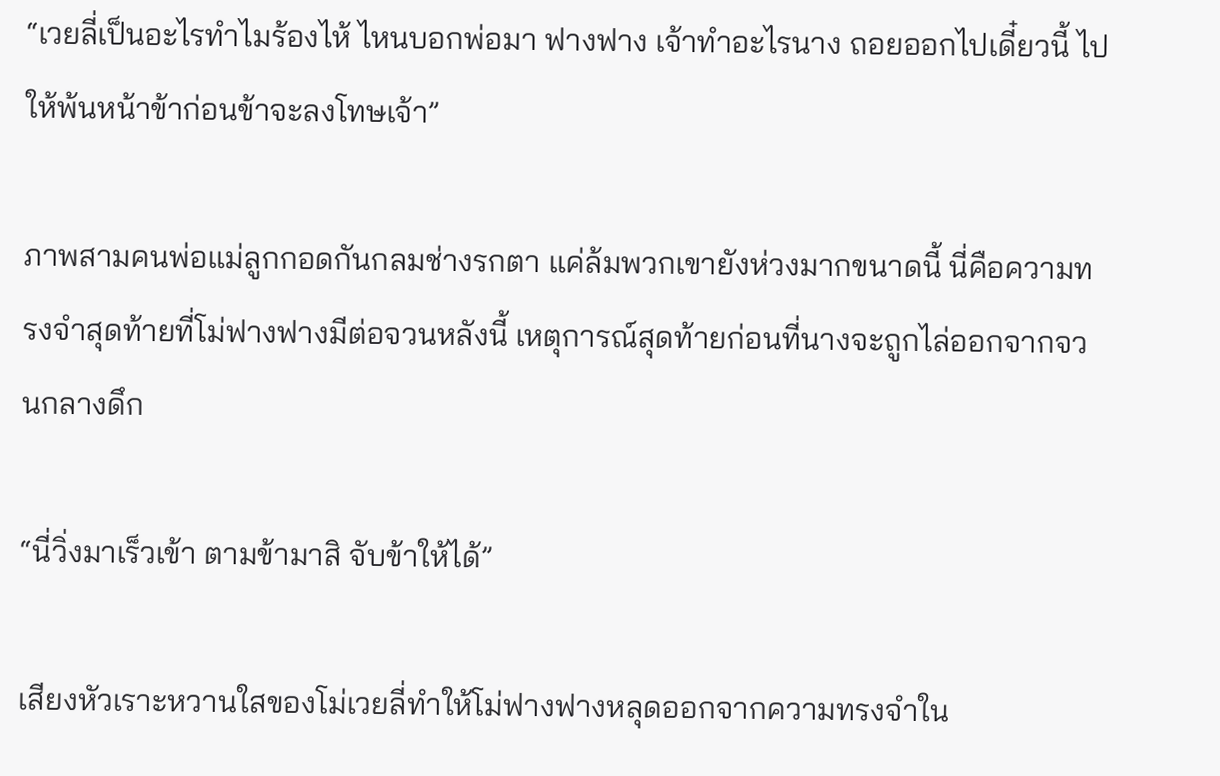“เวยลี่เป็นอะไรทำไมร้องไห้ ไหนบอกพ่อมา ฟางฟาง เจ้าทำอะไรนาง ถอยออกไปเดี๋ยวนี้ ไปให้พ้นหน้าข้าก่อนข้าจะลงโทษเจ้า”

ภาพสามคนพ่อแม่ลูกกอดกันกลมช่างรกตา แค่ล้มพวกเขายังห่วงมากขนาดนี้ นี่คือความทรงจำสุดท้ายที่โม่ฟางฟางมีต่อจวนหลังนี้ เหตุการณ์สุดท้ายก่อนที่นางจะถูกไล่ออกจากจวนกลางดึก

“นี่วิ่งมาเร็วเข้า ตามข้ามาสิ จับข้าให้ได้”

เสียงหัวเราะหวานใสของโม่เวยลี่ทำให้โม่ฟางฟางหลุดออกจากความทรงจำใน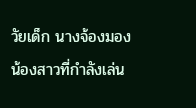วัยเด็ก นางจ้องมองน้องสาวที่กำลังเล่น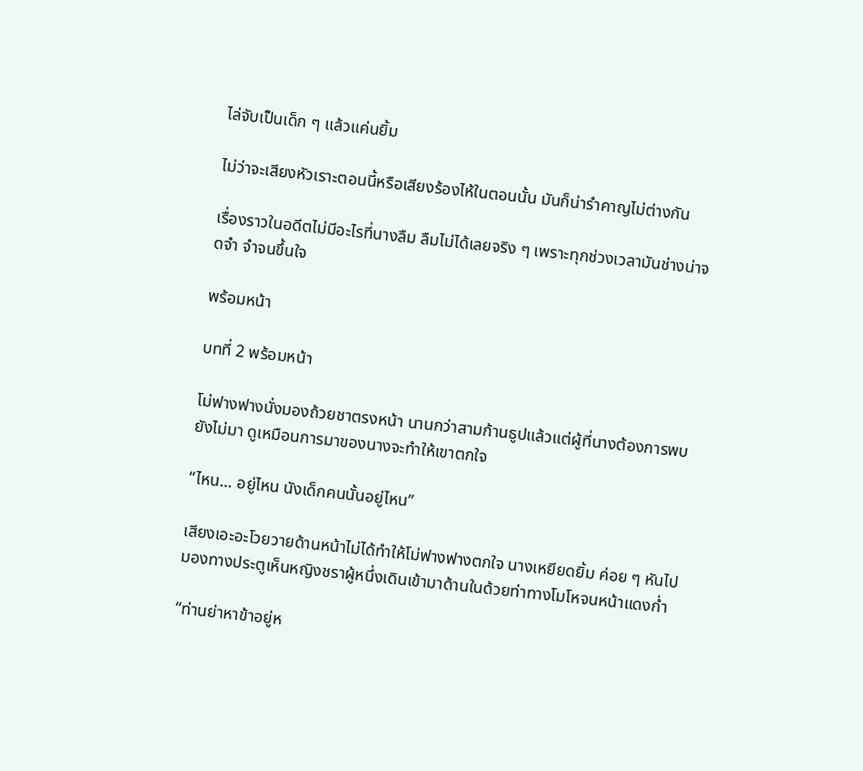ไล่จับเป็นเด็ก ๆ แล้วแค่นยิ้ม

ไม่ว่าจะเสียงหัวเราะตอนนี้หรือเสียงร้องไห้ในตอนนั้น มันก็น่ารำคาญไม่ต่างกัน

เรื่องราวในอดีตไม่มีอะไรที่นางลืม ลืมไม่ได้เลยจริง ๆ เพราะทุกช่วงเวลามันช่างน่าจดจำ จำจนขึ้นใจ

พร้อมหน้า

บทที่ 2 พร้อมหน้า

โม่ฟางฟางนั่งมองถ้วยชาตรงหน้า นานกว่าสามก้านธูปแล้วแต่ผู้ที่นางต้องการพบยังไม่มา ดูเหมือนการมาของนางจะทำให้เขาตกใจ

“ไหน… อยู่ไหน นังเด็กคนนั้นอยู่ไหน”

เสียงเอะอะโวยวายด้านหน้าไม่ได้ทำให้โม่ฟางฟางตกใจ นางเหยียดยิ้ม ค่อย ๆ หันไปมองทางประตูเห็นหญิงชราผู้หนึ่งเดินเข้ามาด้านในด้วยท่าทางโมโหจนหน้าแดงก่ำ

“ท่านย่าหาข้าอยู่ห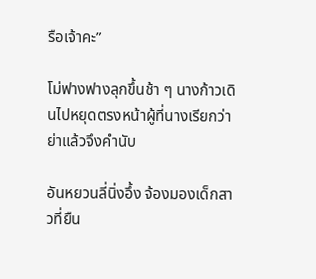รือเจ้าคะ”

โม่ฟางฟางลุกขึ้นช้า ๆ นางก้าวเดินไปหยุดตรงหน้าผู้ที่นางเรียกว่าย่าแล้วจึงคำนับ

อันหยวนลี่นิ่งอึ้ง จ้องมองเด็กสาวที่ยืน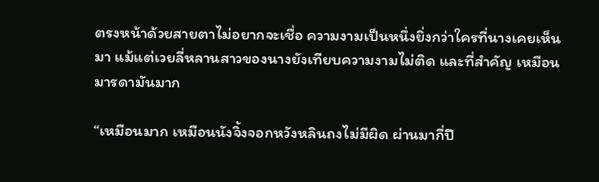ตรงหน้าด้วยสายตาไม่อยากจะเชื่อ ความงามเป็นหนึ่งยิ่งกว่าใครที่นางเคยเห็นมา แม้แต่เวยลี่หลานสาวของนางยังเทียบความงามไม่ติด และที่สำคัญ เหมือนมารดามันมาก

“เหมือนมาก เหมือนนังจิ้งจอกหวังหลินถงไม่มีผิด ผ่านมากี่ปี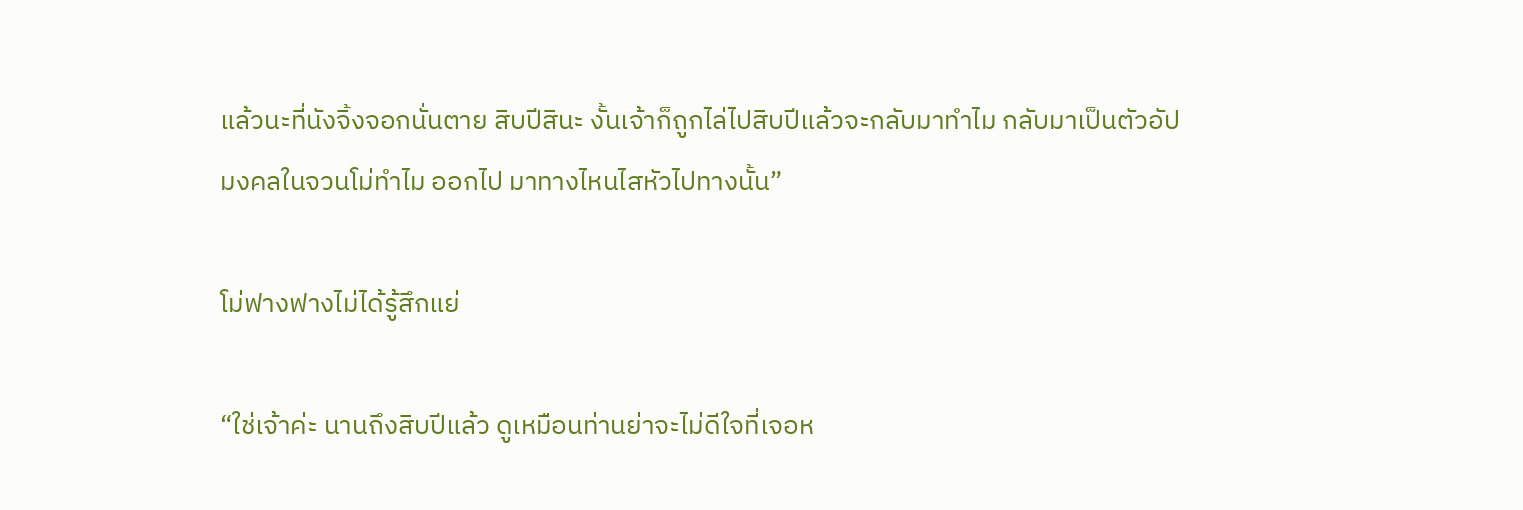แล้วนะที่นังจิ้งจอกนั่นตาย สิบปีสินะ งั้นเจ้าก็ถูกไล่ไปสิบปีแล้วจะกลับมาทำไม กลับมาเป็นตัวอัปมงคลในจวนโม่ทำไม ออกไป มาทางไหนไสหัวไปทางนั้น”

โม่ฟางฟางไม่ได้รู้สึกแย่

“ใช่เจ้าค่ะ นานถึงสิบปีแล้ว ดูเหมือนท่านย่าจะไม่ดีใจที่เจอห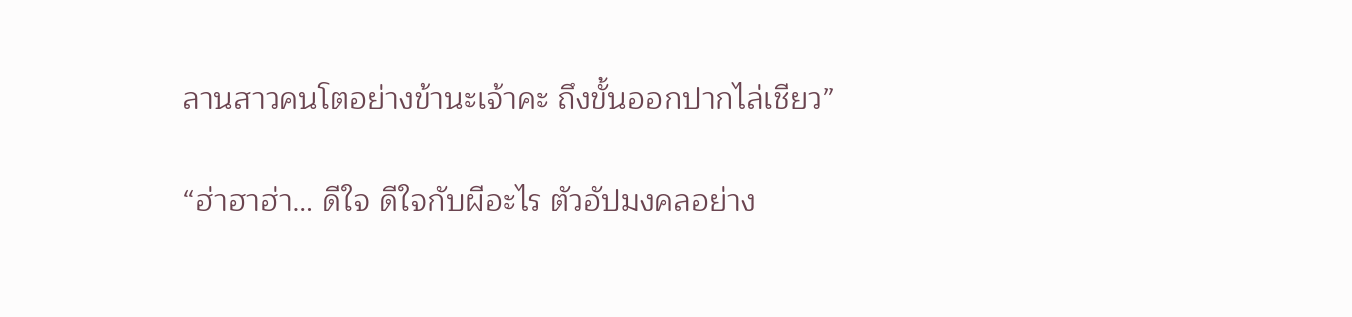ลานสาวคนโตอย่างข้านะเจ้าคะ ถึงขั้นออกปากไล่เชียว”

“ฮ่าฮาฮ่า… ดีใจ ดีใจกับผีอะไร ตัวอัปมงคลอย่าง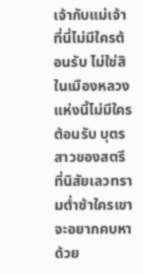เจ้ากับแม่เจ้าที่นี่ไม่มีใครต้อนรับ ไม่ใช่สิ ในเมืองหลวงแห่งนี้ไม่มีใครต้อนรับ บุตรสาวของสตรีที่นิสัยเลวทรามต่ำช้าใครเขาจะอยากคบหาด้วย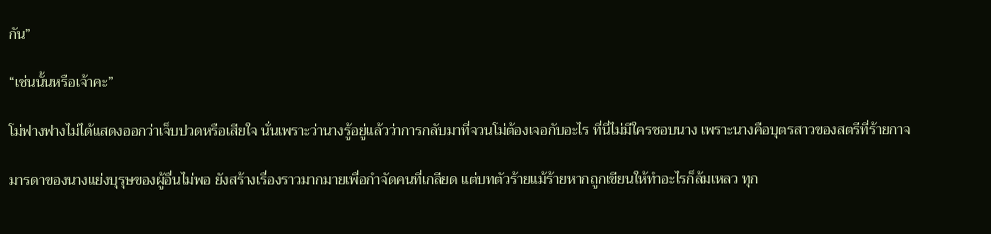กัน”

“เช่นนั้นหรือเจ้าคะ”

โม่ฟางฟางไม่ได้แสดงออกว่าเจ็บปวดหรือเสียใจ นั่นเพราะว่านางรู้อยู่แล้วว่าการกลับมาที่จวนโม่ต้องเจอกับอะไร ที่นี่ไม่มีใครชอบนาง เพราะนางคือบุตรสาวของสตรีที่ร้ายกาจ

มารดาของนางแย่งบุรุษของผู้อื่นไม่พอ ยังสร้างเรื่องราวมากมายเพื่อกำจัดคนที่เกลียด แต่บทตัวร้ายแม้ร้ายหากถูกเขียนให้ทำอะไรก็ล้มเหลว ทุก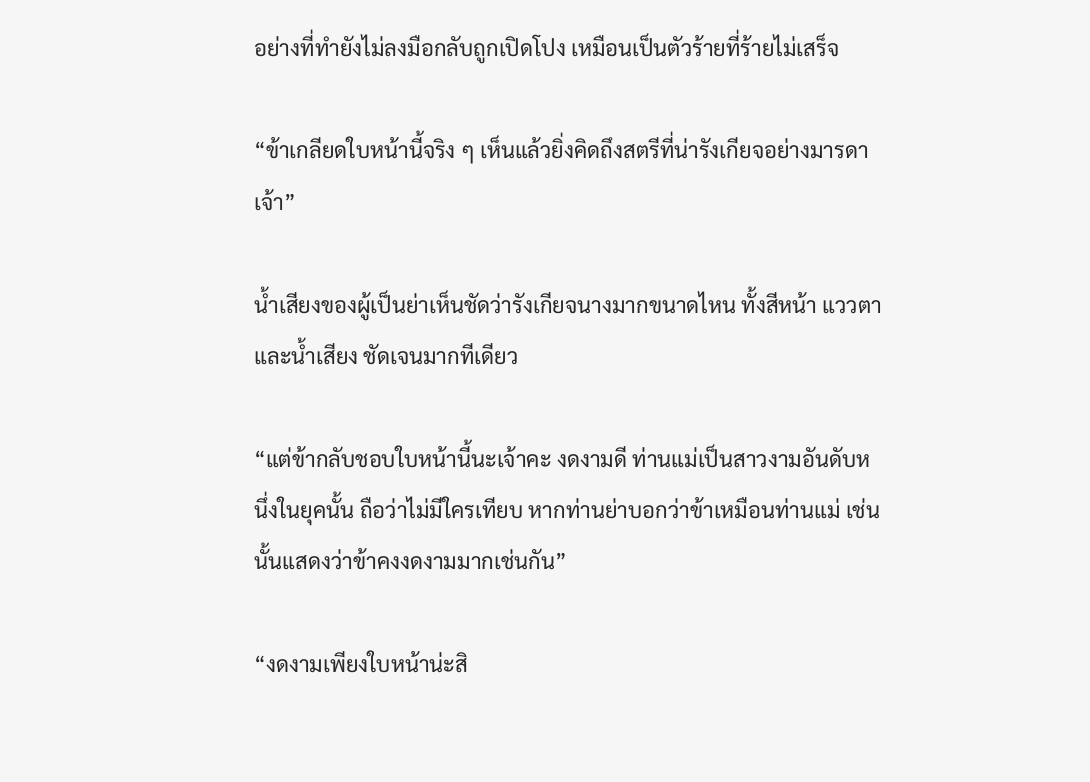อย่างที่ทำยังไม่ลงมือกลับถูกเปิดโปง เหมือนเป็นตัวร้ายที่ร้ายไม่เสร็จ

“ข้าเกลียดใบหน้านี้จริง ๆ เห็นแล้วยิ่งคิดถึงสตรีที่น่ารังเกียจอย่างมารดาเจ้า”

น้ำเสียงของผู้เป็นย่าเห็นชัดว่ารังเกียจนางมากขนาดไหน ทั้งสีหน้า แววตา และน้ำเสียง ชัดเจนมากทีเดียว

“แต่ข้ากลับชอบใบหน้านี้นะเจ้าคะ งดงามดี ท่านแม่เป็นสาวงามอันดับหนึ่งในยุคนั้น ถือว่าไม่มีใครเทียบ หากท่านย่าบอกว่าข้าเหมือนท่านแม่ เช่นนั้นแสดงว่าข้าคงงดงามมากเช่นกัน”

“งดงามเพียงใบหน้าน่ะสิ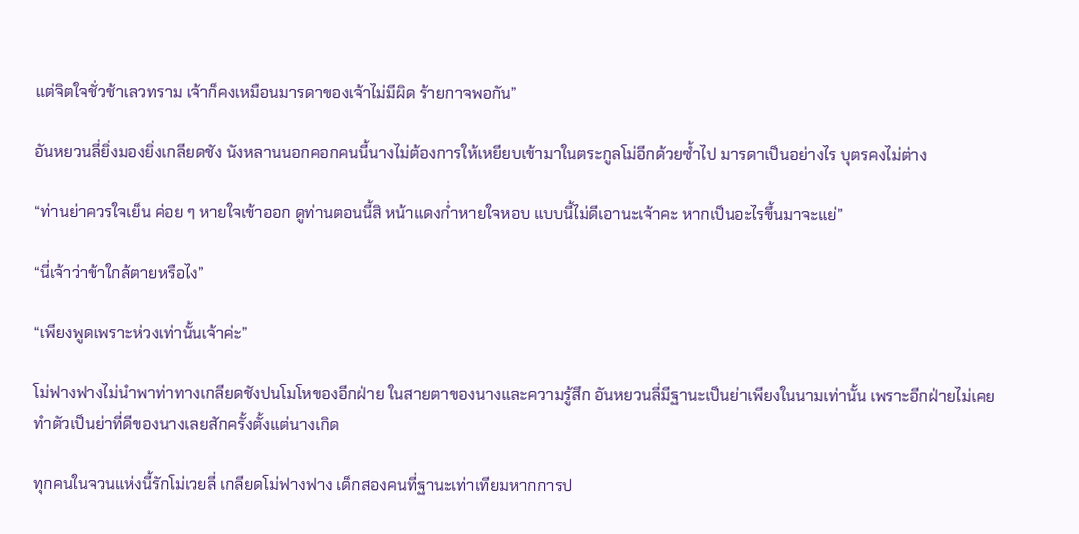แต่จิตใจชั่วช้าเลวทราม เจ้าก็คงเหมือนมารดาของเจ้าไม่มีผิด ร้ายกาจพอกัน”

อันหยวนลี่ยิ่งมองยิ่งเกลียดชัง นังหลานนอกคอกคนนี้นางไม่ต้องการให้เหยียบเข้ามาในตระกูลโม่อีกด้วยซ้ำไป มารดาเป็นอย่างไร บุตรคงไม่ต่าง

“ท่านย่าควรใจเย็น ค่อย ๆ หายใจเข้าออก ดูท่านตอนนี้สิ หน้าแดงก่ำหายใจหอบ แบบนี้ไม่ดีเอานะเจ้าคะ หากเป็นอะไรขึ้นมาจะแย่”

“นี่เจ้าว่าข้าใกล้ตายหรือไง”

“เพียงพูดเพราะห่วงเท่านั้นเจ้าค่ะ”

โม่ฟางฟางไม่นำพาท่าทางเกลียดชังปนโมโหของอีกฝ่าย ในสายตาของนางและความรู้สึก อันหยวนลี่มีฐานะเป็นย่าเพียงในนามเท่านั้น เพราะอีกฝ่ายไม่เคยทำตัวเป็นย่าที่ดีของนางเลยสักครั้งตั้งแต่นางเกิด

ทุกคนในจวนแห่งนี้รักโม่เวยลี่ เกลียดโม่ฟางฟาง เด็กสองคนที่ฐานะเท่าเทียมหากการป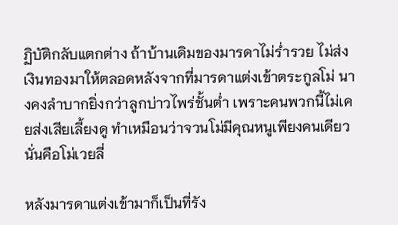ฏิบัติกลับแตกต่าง ถ้าบ้านเดิมของมารดาไม่ร่ำรวย ไม่ส่งเงินทองมาให้ตลอดหลังจากที่มารดาแต่งเข้าตระกูลโม่ นางคงลำบากยิ่งกว่าลูกบ่าวไพร่ชั้นต่ำ เพราะคนพวกนี้ไม่เคยส่งเสียเลี้ยงดู ทำเหมือนว่าจวนโม่มีคุณหนูเพียงคนเดียวนั่นคือโม่เวยลี่

หลังมารดาแต่งเข้ามาก็เป็นที่รัง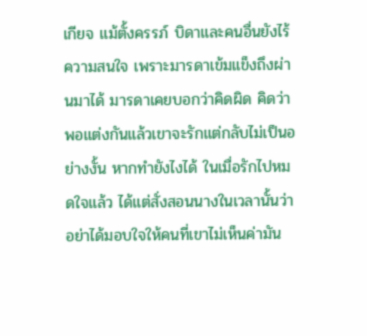เกียจ แม้ตั้งครรภ์ บิดาและคนอื่นยังไร้ความสนใจ เพราะมารดาเข้มแข็งถึงผ่านมาได้ มารดาเคยบอกว่าคิดผิด คิดว่าพอแต่งกันแล้วเขาจะรักแต่กลับไม่เป็นอย่างงั้น หากทำยังไงได้ ในเมื่อรักไปหมดใจแล้ว ได้แต่สั่งสอนนางในเวลานั้นว่าอย่าได้มอบใจให้คนที่เขาไม่เห็นค่ามัน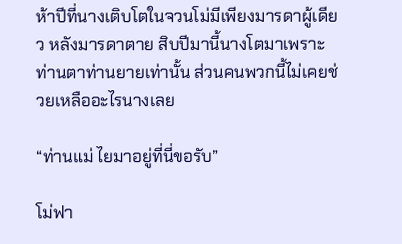ห้าปีที่นางเติบโตในจวนโม่มีเพียงมารดาผู้เดียว หลังมารดาตาย สิบปีมานี้นางโตมาเพราะท่านตาท่านยายเท่านั้น ส่วนคนพวกนี้ไม่เคยช่วยเหลืออะไรนางเลย

“ท่านแม่ ไยมาอยู่ที่นี่ขอรับ”

โม่ฟา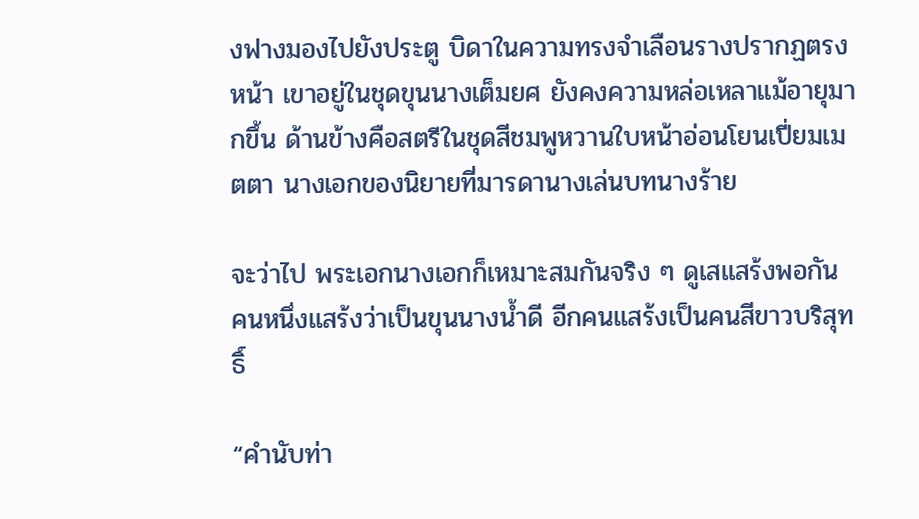งฟางมองไปยังประตู บิดาในความทรงจำเลือนรางปรากฏตรงหน้า เขาอยู่ในชุดขุนนางเต็มยศ ยังคงความหล่อเหลาแม้อายุมากขึ้น ด้านข้างคือสตรีในชุดสีชมพูหวานใบหน้าอ่อนโยนเปี่ยมเมตตา นางเอกของนิยายที่มารดานางเล่นบทนางร้าย

จะว่าไป พระเอกนางเอกก็เหมาะสมกันจริง ๆ ดูเสแสร้งพอกัน คนหนึ่งแสร้งว่าเป็นขุนนางน้ำดี อีกคนแสร้งเป็นคนสีขาวบริสุทธิ์

“คำนับท่า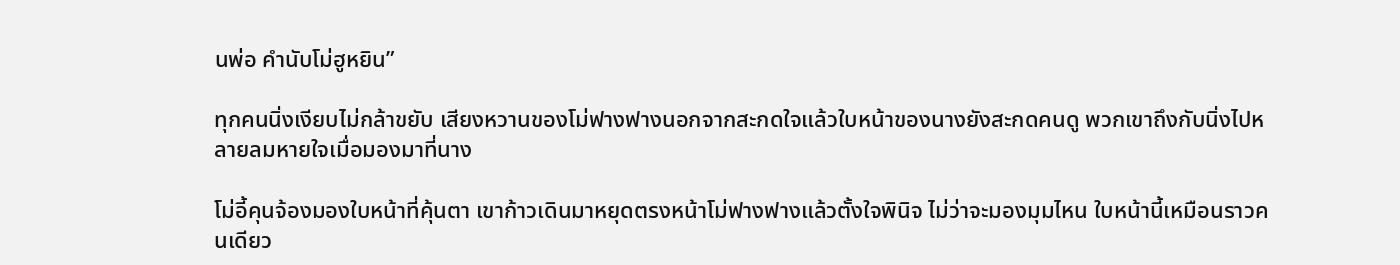นพ่อ คำนับโม่ฮูหยิน”

ทุกคนนิ่งเงียบไม่กล้าขยับ เสียงหวานของโม่ฟางฟางนอกจากสะกดใจแล้วใบหน้าของนางยังสะกดคนดู พวกเขาถึงกับนิ่งไปหลายลมหายใจเมื่อมองมาที่นาง

โม่อี้คุนจ้องมองใบหน้าที่คุ้นตา เขาก้าวเดินมาหยุดตรงหน้าโม่ฟางฟางแล้วตั้งใจพินิจ ไม่ว่าจะมองมุมไหน ใบหน้านี้เหมือนราวคนเดียว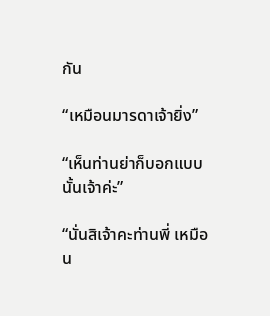กัน

“เหมือนมารดาเจ้ายิ่ง”

“เห็นท่านย่าก็บอกแบบนั้นเจ้าค่ะ”

“นั่นสิเจ้าคะท่านพี่ เหมือน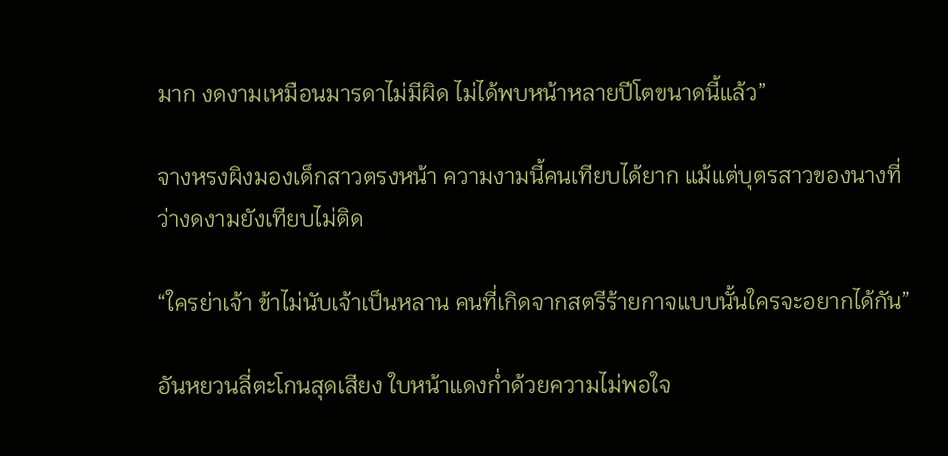มาก งดงามเหมือนมารดาไม่มีผิด ไม่ได้พบหน้าหลายปีโตขนาดนี้แล้ว”

จางหรงผิงมองเด็กสาวตรงหน้า ความงามนี้คนเทียบได้ยาก แม้แต่บุตรสาวของนางที่ว่างดงามยังเทียบไม่ติด

“ใครย่าเจ้า ข้าไม่นับเจ้าเป็นหลาน คนที่เกิดจากสตรีร้ายกาจแบบนั้นใครจะอยากได้กัน”

อันหยวนลี่ตะโกนสุดเสียง ใบหน้าแดงก่ำด้วยความไม่พอใจ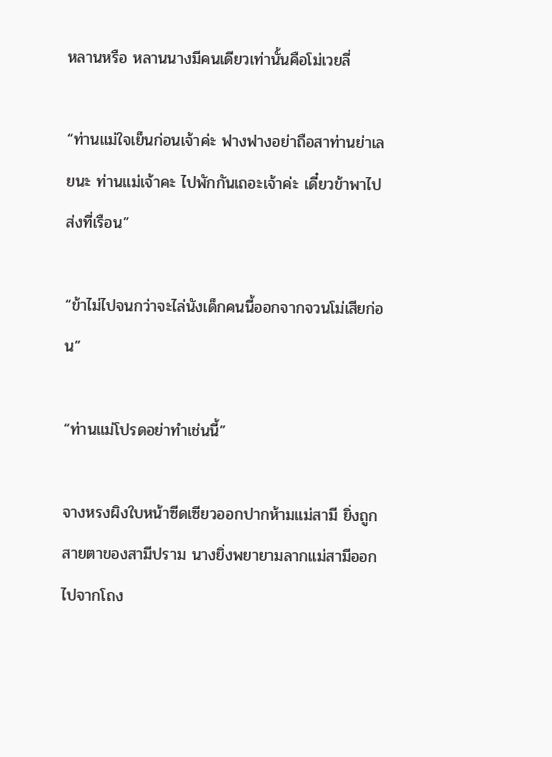หลานหรือ หลานนางมีคนเดียวเท่านั้นคือโม่เวยลี่

“ท่านแม่ใจเย็นก่อนเจ้าค่ะ ฟางฟางอย่าถือสาท่านย่าเลยนะ ท่านแม่เจ้าคะ ไปพักกันเถอะเจ้าค่ะ เดี๋ยวข้าพาไปส่งที่เรือน”

“ข้าไม่ไปจนกว่าจะไล่นังเด็กคนนี้ออกจากจวนโม่เสียก่อน”

“ท่านแม่โปรดอย่าทำเช่นนี้”

จางหรงผิงใบหน้าซีดเซียวออกปากห้ามแม่สามี ยิ่งถูกสายตาของสามีปราม นางยิ่งพยายามลากแม่สามีออกไปจากโถง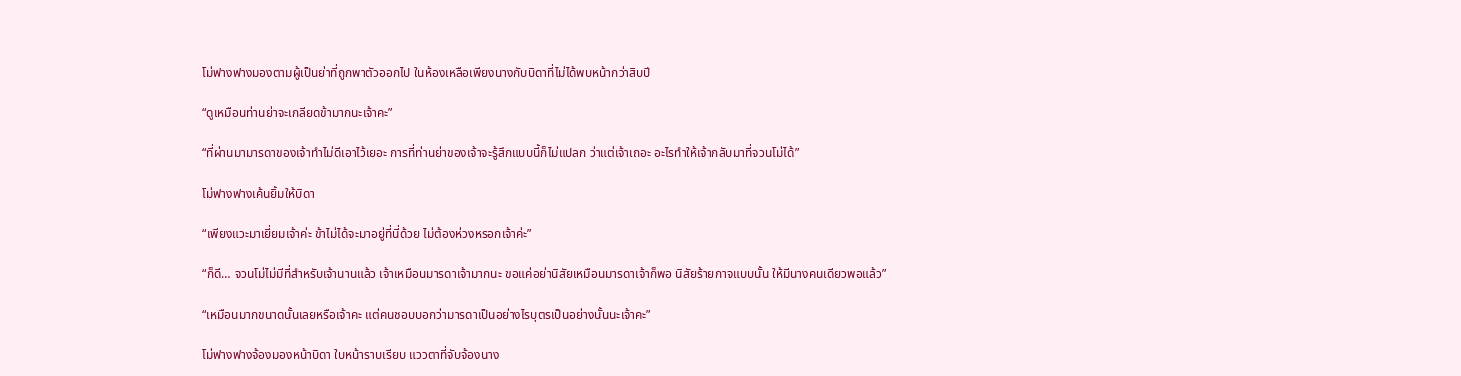โม่ฟางฟางมองตามผู้เป็นย่าที่ถูกพาตัวออกไป ในห้องเหลือเพียงนางกับบิดาที่ไม่ได้พบหน้ากว่าสิบปี

“ดูเหมือนท่านย่าจะเกลียดข้ามากนะเจ้าคะ”

“ที่ผ่านมามารดาของเจ้าทำไม่ดีเอาไว้เยอะ การที่ท่านย่าของเจ้าจะรู้สึกแบบนี้ก็ไม่แปลก ว่าแต่เจ้าเถอะ อะไรทำให้เจ้ากลับมาที่จวนโม่ได้”

โม่ฟางฟางเค้นยิ้มให้บิดา

“เพียงแวะมาเยี่ยมเจ้าค่ะ ข้าไม่ได้จะมาอยู่ที่นี่ด้วย ไม่ต้องห่วงหรอกเจ้าค่ะ”

“ก็ดี… จวนโม่ไม่มีที่สำหรับเจ้านานแล้ว เจ้าเหมือนมารดาเจ้ามากนะ ขอแค่อย่านิสัยเหมือนมารดาเจ้าก็พอ นิสัยร้ายกาจแบบนั้น ให้มีนางคนเดียวพอแล้ว”

“เหมือนมากขนาดนั้นเลยหรือเจ้าคะ แต่คนชอบบอกว่ามารดาเป็นอย่างไรบุตรเป็นอย่างนั้นนะเจ้าคะ”

โม่ฟางฟางจ้องมองหน้าบิดา ใบหน้าราบเรียบ แววตาที่จับจ้องนาง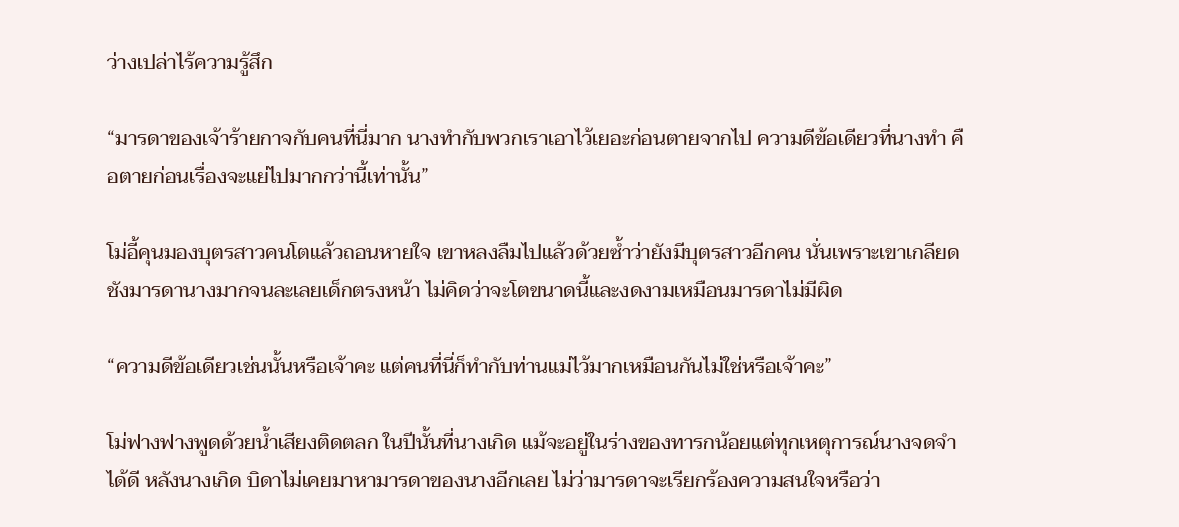ว่างเปล่าไร้ความรู้สึก

“มารดาของเจ้าร้ายกาจกับคนที่นี่มาก นางทำกับพวกเราเอาไว้เยอะก่อนตายจากไป ความดีข้อเดียวที่นางทำ คือตายก่อนเรื่องจะแย่ไปมากกว่านี้เท่านั้น”

โม่อี้คุนมองบุตรสาวคนโตแล้วถอนหายใจ เขาหลงลืมไปแล้วด้วยซ้ำว่ายังมีบุตรสาวอีกคน นั่นเพราะเขาเกลียดชังมารดานางมากจนละเลยเด็กตรงหน้า ไม่คิดว่าจะโตขนาดนี้และงดงามเหมือนมารดาไม่มีผิด

“ความดีข้อเดียวเช่นนั้นหรือเจ้าคะ แต่คนที่นี่ก็ทำกับท่านแม่ไว้มากเหมือนกันไม่ใช่หรือเจ้าคะ”

โม่ฟางฟางพูดด้วยน้ำเสียงติดตลก ในปีนั้นที่นางเกิด แม้จะอยู่ในร่างของทารกน้อยแต่ทุกเหตุการณ์นางจดจำได้ดี หลังนางเกิด บิดาไม่เคยมาหามารดาของนางอีกเลย ไม่ว่ามารดาจะเรียกร้องความสนใจหรือว่า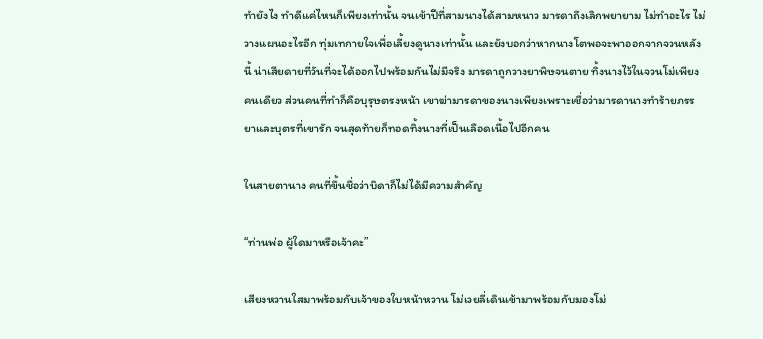ทำยังไง ทำดีแค่ไหนก็เพียงเท่านั้น จนเข้าปีที่สามนางได้สามหนาว มารดาถึงเลิกพยายาม ไม่ทำอะไร ไม่วางแผนอะไรอีก ทุ่มเทกายใจเพื่อเลี้ยงดูนางเท่านั้น และยังบอกว่าหากนางโตพอจะพาออกจากจวนหลังนี้ น่าเสียดายที่วันที่จะได้ออกไปพร้อมกันไม่มีจริง มารดาถูกวางยาพิษจนตาย ทิ้งนางไว้ในจวนโม่เพียงคนเดียว ส่วนคนที่ทำก็คือบุรุษตรงหน้า เขาฆ่ามารดาของนางเพียงเพราะเชื่อว่ามารดานางทำร้ายภรรยาและบุตรที่เขารัก จนสุดท้ายก็ทอดทิ้งนางที่เป็นเลือดเนื้อไปอีกคน

ในสายตานาง คนที่ขึ้นชื่อว่าบิดาก็ไม่ได้มีความสำคัญ

“ท่านพ่อ ผู้ใดมาหรือเจ้าคะ”

เสียงหวานใสมาพร้อมกับเจ้าของใบหน้าหวาน โม่เวยลี่เดินเข้ามาพร้อมกับมองโม่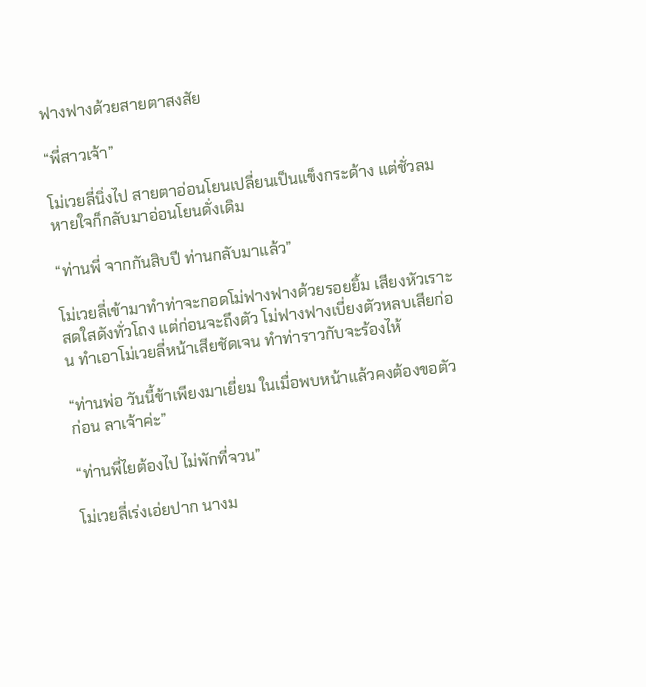ฟางฟางด้วยสายตาสงสัย

“พี่สาวเจ้า”

โม่เวยลี่นิ่งไป สายตาอ่อนโยนเปลี่ยนเป็นแข็งกระด้าง แต่ชั่วลมหายใจก็กลับมาอ่อนโยนดั่งเดิม

“ท่านพี่ จากกันสิบปี ท่านกลับมาแล้ว”

โม่เวยลี่เข้ามาทำท่าจะกอดโม่ฟางฟางด้วยรอยยิ้ม เสียงหัวเราะสดใสดังทั่วโถง แต่ก่อนจะถึงตัว โม่ฟางฟางเบี่ยงตัวหลบเสียก่อน ทำเอาโม่เวยลี่หน้าเสียชัดเจน ทำท่าราวกับจะร้องไห้

“ท่านพ่อ วันนี้ข้าเพียงมาเยี่ยม ในเมื่อพบหน้าแล้วคงต้องขอตัวก่อน ลาเจ้าค่ะ”

“ท่านพี่ไยต้องไป ไม่พักที่จวน”

โม่เวยลี่เร่งเอ่ยปาก นางม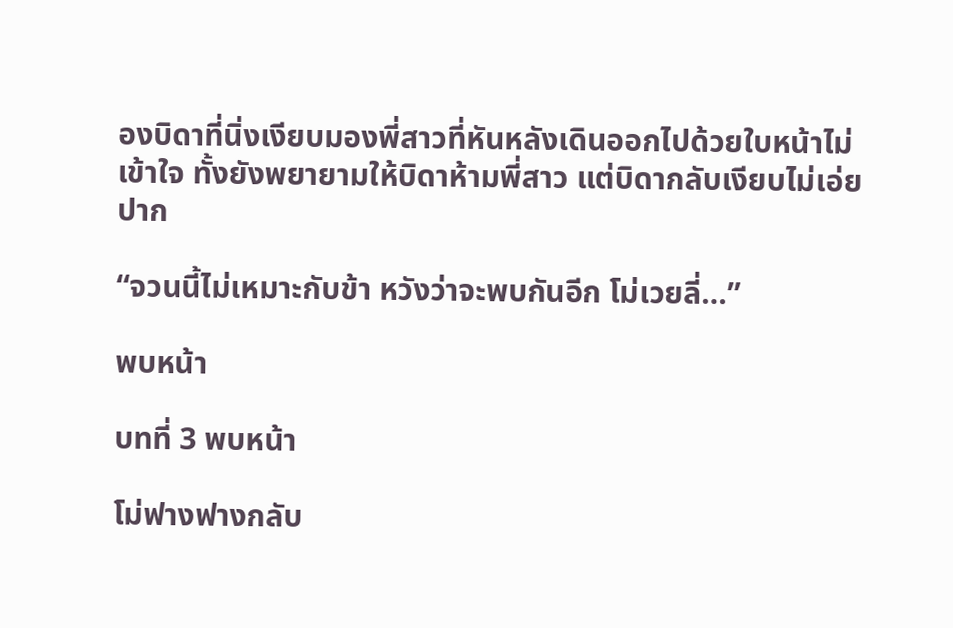องบิดาที่นิ่งเงียบมองพี่สาวที่หันหลังเดินออกไปด้วยใบหน้าไม่เข้าใจ ทั้งยังพยายามให้บิดาห้ามพี่สาว แต่บิดากลับเงียบไม่เอ่ยปาก

“จวนนี้ไม่เหมาะกับข้า หวังว่าจะพบกันอีก โม่เวยลี่…”

พบหน้า

บทที่ 3 พบหน้า

โม่ฟางฟางกลับ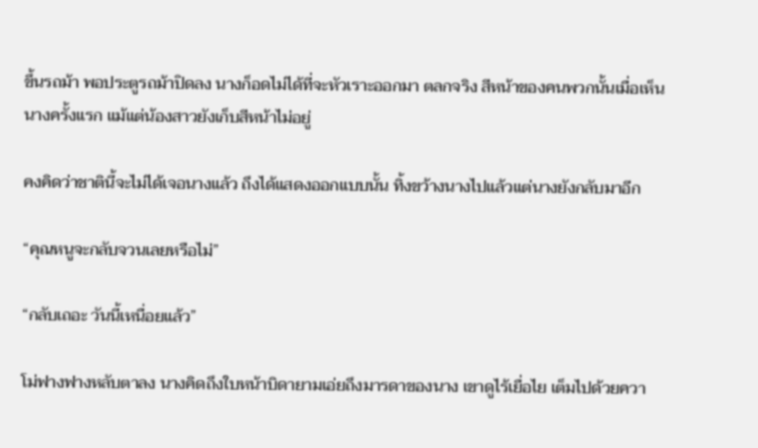ขึ้นรถม้า พอประตูรถม้าปิดลง นางก็อดไม่ได้ที่จะหัวเราะออกมา ตลกจริง สีหน้าของคนพวกนั้นเมื่อเห็นนางครั้งแรก แม้แต่น้องสาวยังเก็บสีหน้าไม่อยู่

คงคิดว่าชาตินี้จะไม่ได้เจอนางแล้ว ถึงได้แสดงออกแบบนั้น ทิ้งขว้างนางไปแล้วแต่นางยังกลับมาอีก

“คุณหนูจะกลับจวนเลยหรือไม่”

“กลับเถอะ วันนี้เหนื่อยแล้ว”

โม่ฟางฟางหลับตาลง นางคิดถึงใบหน้าบิดายามเอ่ยถึงมารดาของนาง เขาดูไร้เยื่อไย เต็มไปด้วยควา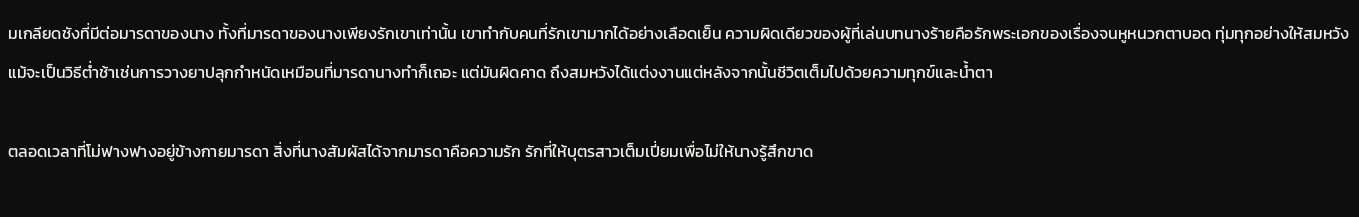มเกลียดชังที่มีต่อมารดาของนาง ทั้งที่มารดาของนางเพียงรักเขาเท่านั้น เขาทำกับคนที่รักเขามากได้อย่างเลือดเย็น ความผิดเดียวของผู้ที่เล่นบทนางร้ายคือรักพระเอกของเรื่องจนหูหนวกตาบอด ทุ่มทุกอย่างให้สมหวังแม้จะเป็นวิธีต่ำช้าเช่นการวางยาปลุกกำหนัดเหมือนที่มารดานางทำก็เถอะ แต่มันผิดคาด ถึงสมหวังได้แต่งงานแต่หลังจากนั้นชีวิตเต็มไปด้วยความทุกข์และน้ำตา

ตลอดเวลาที่โม่ฟางฟางอยู่ข้างกายมารดา สิ่งที่นางสัมผัสได้จากมารดาคือความรัก รักที่ให้บุตรสาวเต็มเปี่ยมเพื่อไม่ให้นางรู้สึกขาด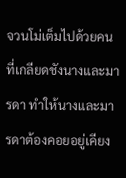จวนโม่เต็มไปด้วยคนที่เกลียดชังนางและมารดา ทำให้นางและมารดาต้องคอยอยู่เคียง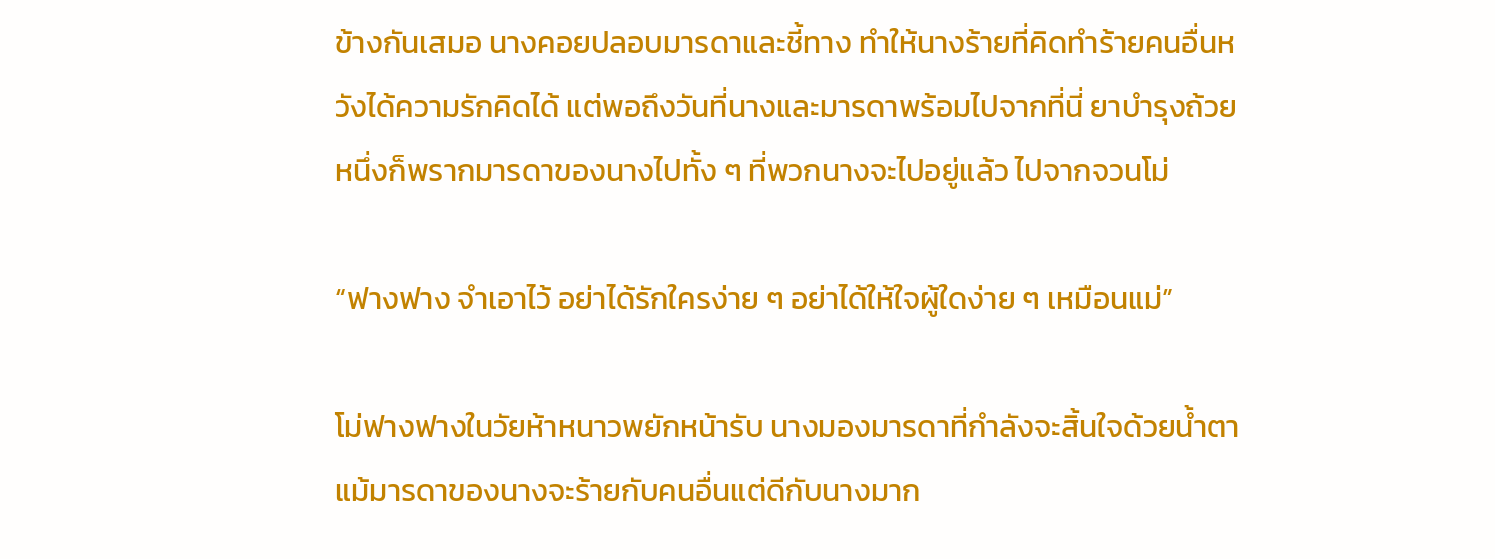ข้างกันเสมอ นางคอยปลอบมารดาและชี้ทาง ทำให้นางร้ายที่คิดทำร้ายคนอื่นหวังได้ความรักคิดได้ แต่พอถึงวันที่นางและมารดาพร้อมไปจากที่นี่ ยาบำรุงถ้วยหนึ่งก็พรากมารดาของนางไปทั้ง ๆ ที่พวกนางจะไปอยู่แล้ว ไปจากจวนโม่

“ฟางฟาง จำเอาไว้ อย่าได้รักใครง่าย ๆ อย่าได้ให้ใจผู้ใดง่าย ๆ เหมือนแม่”

โม่ฟางฟางในวัยห้าหนาวพยักหน้ารับ นางมองมารดาที่กำลังจะสิ้นใจด้วยน้ำตา แม้มารดาของนางจะร้ายกับคนอื่นแต่ดีกับนางมาก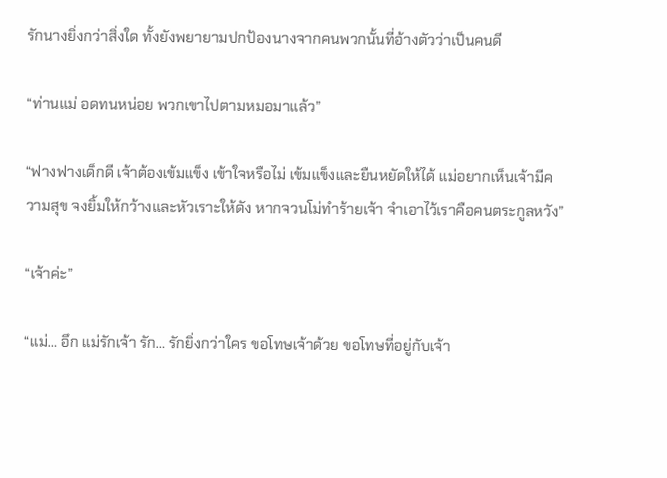รักนางยิ่งกว่าสิ่งใด ทั้งยังพยายามปกป้องนางจากคนพวกนั้นที่อ้างตัวว่าเป็นคนดี

“ท่านแม่ อดทนหน่อย พวกเขาไปตามหมอมาแล้ว”

“ฟางฟางเด็กดี เจ้าต้องเข้มแข็ง เข้าใจหรือไม่ เข้มแข็งและยืนหยัดให้ได้ แม่อยากเห็นเจ้ามีความสุข จงยิ้มให้กว้างและหัวเราะให้ดัง หากจวนโม่ทำร้ายเจ้า จำเอาไว้เราคือคนตระกูลหวัง”

“เจ้าค่ะ”

“แม่… อึก แม่รักเจ้า รัก… รักยิ่งกว่าใคร ขอโทษเจ้าด้วย ขอโทษที่อยู่กับเจ้า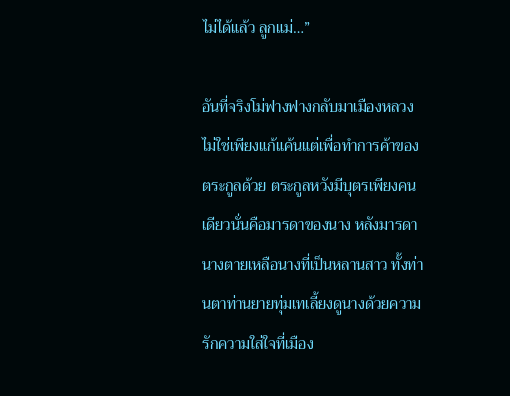ไม่ได้แล้ว ลูกแม่…”

อันที่จริงโม่ฟางฟางกลับมาเมืองหลวงไม่ใช่เพียงแก้แค้นแต่เพื่อทำการค้าของตระกูลด้วย ตระกูลหวังมีบุตรเพียงคนเดียวนั่นคือมารดาของนาง หลังมารดานางตายเหลือนางที่เป็นหลานสาว ทั้งท่านตาท่านยายทุ่มเทเลี้ยงดูนางด้วยความรักความใส่ใจที่เมือง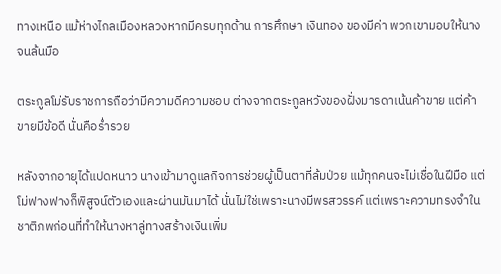ทางเหนือ แม้ห่างไกลเมืองหลวงหากมีครบทุกด้าน การศึกษา เงินทอง ของมีค่า พวกเขามอบให้นางจนล้นมือ

ตระกูลโม่รับราชการถือว่ามีความดีความชอบ ต่างจากตระกูลหวังของฝั่งมารดาเน้นค้าขาย แต่ค้าขายมีข้อดี นั่นคือร่ำรวย

หลังจากอายุได้แปดหนาว นางเข้ามาดูแลกิจการช่วยผู้เป็นตาที่ล้มป่วย แม้ทุกคนจะไม่เชื่อในฝีมือ แต่โม่ฟางฟางก็พิสูจน์ตัวเองและผ่านมันมาได้ นั่นไม่ใช่เพราะนางมีพรสวรรค์ แต่เพราะความทรงจำในชาติภพก่อนที่ทำให้นางหาลู่ทางสร้างเงินเพิ่ม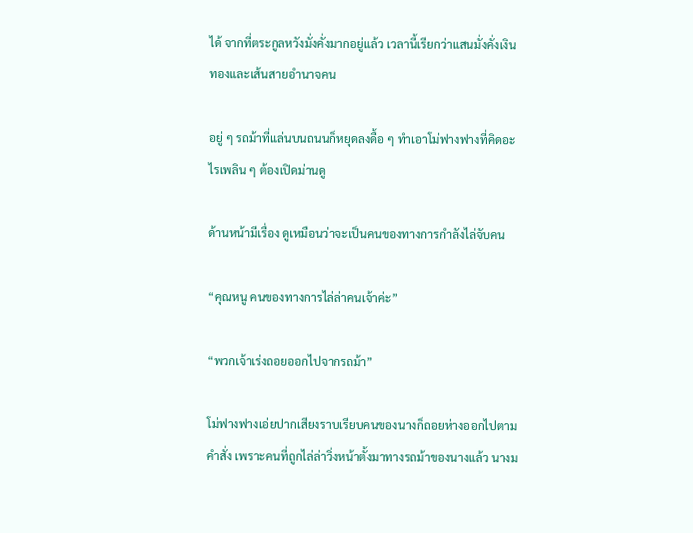ได้ จากที่ตระกูลหวังมั่งคั่งมากอยู่แล้ว เวลานี้เรียกว่าแสนมั่งคั่งเงินทองและเส้นสายอำนาจคน

อยู่ ๆ รถม้าที่แล่นบนถนนก็หยุดลงดื้อ ๆ ทำเอาโม่ฟางฟางที่คิดอะไรเพลิน ๆ ต้องเปิดม่านดู

ด้านหน้ามีเรื่อง ดูเหมือนว่าจะเป็นคนของทางการกำลังไล่จับคน

“คุณหนู คนของทางการไล่ล่าคนเจ้าค่ะ”

“พวกเจ้าเร่งถอยออกไปจากรถม้า”

โม่ฟางฟางเอ่ยปากเสียงราบเรียบคนของนางก็ถอยห่างออกไปตามคำสั่ง เพราะคนที่ถูกไล่ล่าวิ่งหน้าตั้งมาทางรถม้าของนางแล้ว นางม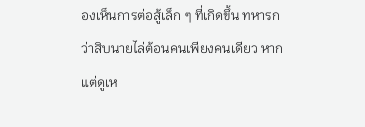องเห็นการต่อสู้เล็ก ๆ ที่เกิดขึ้น ทหารกว่าสิบนายไล่ต้อนคนเพียงคนเดียว หากแต่ดูเห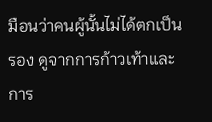มือนว่าคนผู้นั้นไม่ได้ตกเป็นรอง ดูจากการก้าวเท้าและการ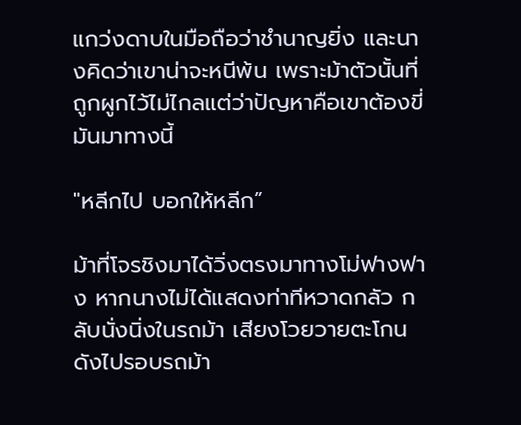แกว่งดาบในมือถือว่าชำนาญยิ่ง และนางคิดว่าเขาน่าจะหนีพ้น เพราะม้าตัวนั้นที่ถูกผูกไว้ไม่ไกลแต่ว่าปัญหาคือเขาต้องขี่มันมาทางนี้

"หลีกไป บอกให้หลีก”

ม้าที่โจรชิงมาได้วิ่งตรงมาทางโม่ฟางฟาง หากนางไม่ได้แสดงท่าทีหวาดกลัว กลับนั่งนิ่งในรถม้า เสียงโวยวายตะโกนดังไปรอบรถม้า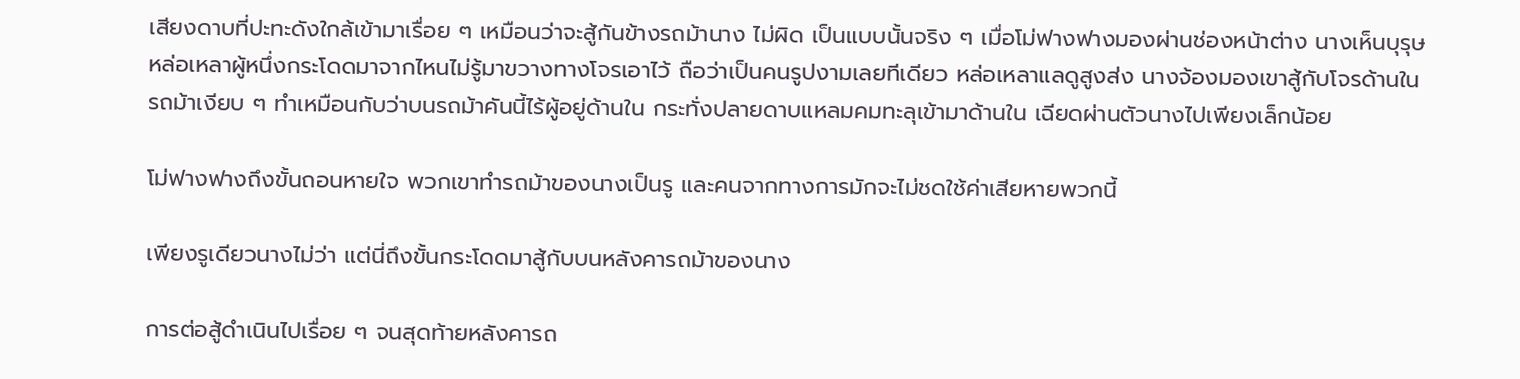เสียงดาบที่ปะทะดังใกล้เข้ามาเรื่อย ๆ เหมือนว่าจะสู้กันข้างรถม้านาง ไม่ผิด เป็นแบบนั้นจริง ๆ เมื่อโม่ฟางฟางมองผ่านช่องหน้าต่าง นางเห็นบุรุษหล่อเหลาผู้หนึ่งกระโดดมาจากไหนไม่รู้มาขวางทางโจรเอาไว้ ถือว่าเป็นคนรูปงามเลยทีเดียว หล่อเหลาแลดูสูงส่ง นางจ้องมองเขาสู้กับโจรด้านในรถม้าเงียบ ๆ ทำเหมือนกับว่าบนรถม้าคันนี้ไร้ผู้อยู่ด้านใน กระทั่งปลายดาบแหลมคมทะลุเข้ามาด้านใน เฉียดผ่านตัวนางไปเพียงเล็กน้อย

โม่ฟางฟางถึงขั้นถอนหายใจ พวกเขาทำรถม้าของนางเป็นรู และคนจากทางการมักจะไม่ชดใช้ค่าเสียหายพวกนี้

เพียงรูเดียวนางไม่ว่า แต่นี่ถึงขั้นกระโดดมาสู้กับบนหลังคารถม้าของนาง

การต่อสู้ดำเนินไปเรื่อย ๆ จนสุดท้ายหลังคารถ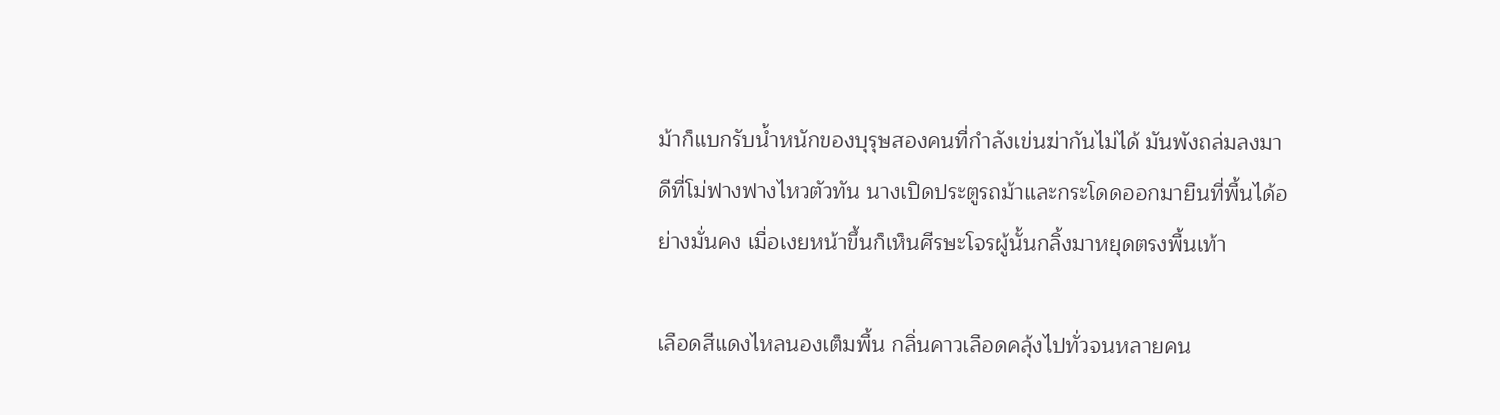ม้าก็แบกรับน้ำหนักของบุรุษสองคนที่กำลังเข่นฆ่ากันไม่ได้ มันพังถล่มลงมา ดีที่โม่ฟางฟางไหวตัวทัน นางเปิดประตูรถม้าและกระโดดออกมายืนที่พื้นได้อย่างมั่นคง เมื่อเงยหน้าขึ้นก็เห็นศีรษะโจรผู้นั้นกลิ้งมาหยุดตรงพื้นเท้า

เลือดสีแดงไหลนองเต็มพื้น กลิ่นคาวเลือดคลุ้งไปทั่วจนหลายคน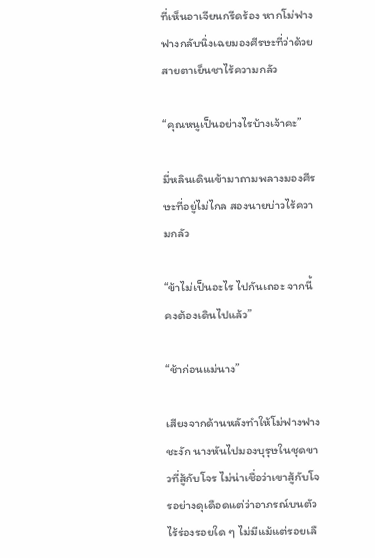ที่เห็นอาเจียนกรีดร้อง หากโม่ฟางฟางกลับนิ่งเฉยมองศีรษะที่ว่าด้วยสายตาเย็นชาไร้ความกลัว

“คุณหนูเป็นอย่างไรบ้างเจ้าคะ”

มี่หลินเดินเข้ามาถามพลางมองศีรษะที่อยู่ไม่ไกล สองนายบ่าวไร้ความกลัว

“ข้าไม่เป็นอะไร ไปกันเถอะ จากนี้คงต้องเดินไปแล้ว”

“ช้าก่อนแม่นาง”

เสียงจากด้านหลังทำให้โม่ฟางฟางชะงัก นางหันไปมองบุรุษในชุดขาวที่สู้กับโจร ไม่น่าเชื่อว่าเขาสู้กับโจรอย่างดุเดือดแต่ว่าอาภรณ์บนตัวไร้ร่องรอยใด ๆ ไม่มีแม้แต่รอยเลื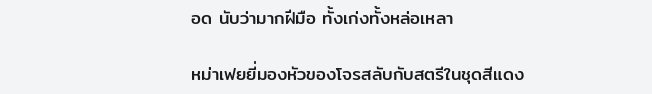อด นับว่ามากฝีมือ ทั้งเก่งทั้งหล่อเหลา

หม่าเฟยยี่มองหัวของโจรสลับกับสตรีในชุดสีแดง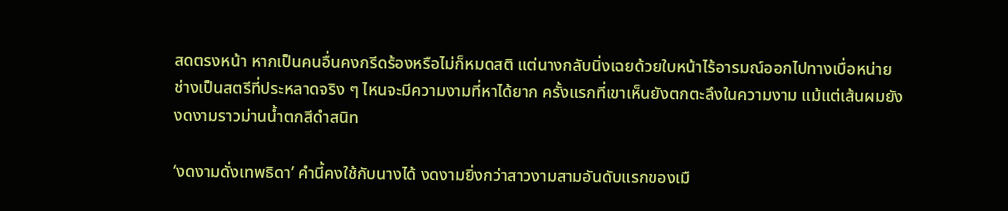สดตรงหน้า หากเป็นคนอื่นคงกรีดร้องหรือไม่ก็หมดสติ แต่นางกลับนิ่งเฉยด้วยใบหน้าไร้อารมณ์ออกไปทางเบื่อหน่าย ช่างเป็นสตรีที่ประหลาดจริง ๆ ไหนจะมีความงามที่หาได้ยาก ครั้งแรกที่เขาเห็นยังตกตะลึงในความงาม แม้แต่เส้นผมยังงดงามราวม่านน้ำตกสีดำสนิท

‘งดงามดั่งเทพธิดา’ คำนี้คงใช้กับนางได้ งดงามยิ่งกว่าสาวงามสามอันดับแรกของเมื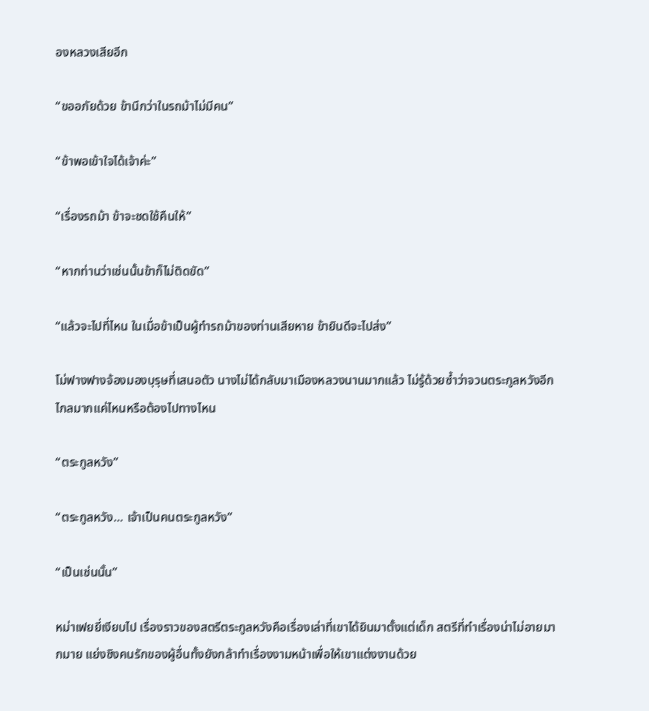องหลวงเสียอีก

“ขออภัยด้วย ข้านึกว่าในรถม้าไม่มีคน”

“ข้าพอเข้าใจได้เจ้าค่ะ”

“เรื่องรถม้า ข้าจะชดใช้คืนให้”

“หากท่านว่าเช่นนั้นข้าก็ไม่ติดขัด”

“แล้วจะไปที่ไหน ในเมื่อข้าเป็นผู้ทำรถม้าของท่านเสียหาย ข้ายินดีจะไปส่ง”

โม่ฟางฟางจ้องมองบุรุษที่เสนอตัว นางไม่ได้กลับมาเมืองหลวงนานมากแล้ว ไม่รู้ด้วยซ้ำว่าจวนตระกูลหวังอีกไกลมากแค่ไหนหรือต้องไปทางไหน

“ตระกูลหวัง”

“ตระกูลหวัง… เจ้าเป็นคนตระกูลหวัง”

“เป็นเช่นนั้น”

หม่าเฟยยี่เงียบไป เรื่องราวของสตรีตระกูลหวังคือเรื่องเล่าที่เขาได้ยินมาตั้งแต่เด็ก สตรีที่ทำเรื่องน่าไม่อายมากมาย แย่งชิงคนรักของผู้อื่นทั้งยังกล้าทำเรื่องงามหน้าเพื่อให้เขาแต่งงานด้วย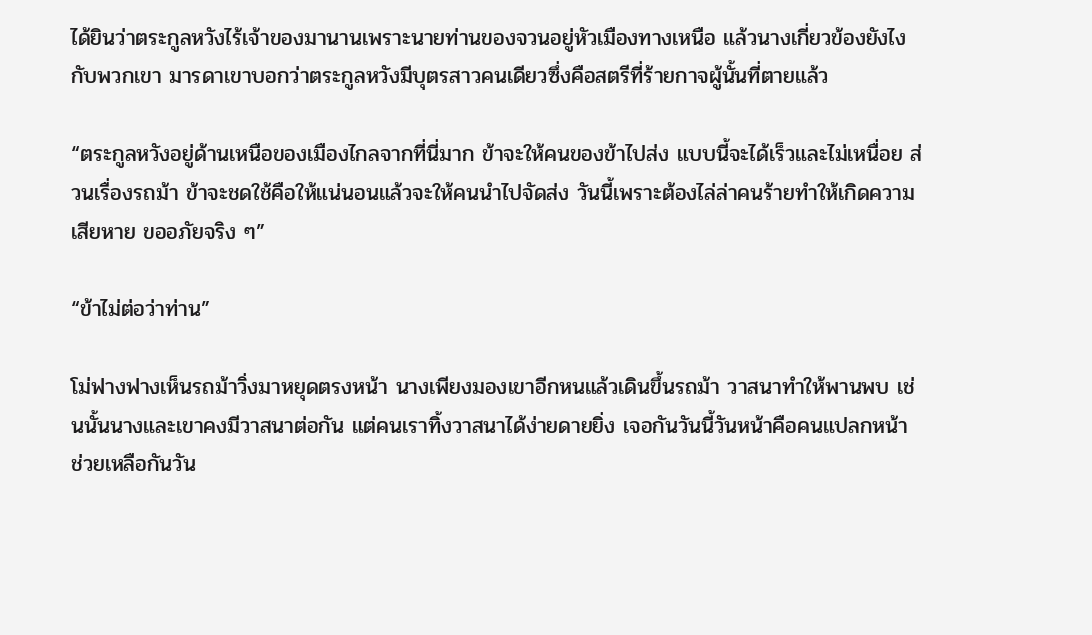ได้ยินว่าตระกูลหวังไร้เจ้าของมานานเพราะนายท่านของจวนอยู่หัวเมืองทางเหนือ แล้วนางเกี่ยวข้องยังไงกับพวกเขา มารดาเขาบอกว่าตระกูลหวังมีบุตรสาวคนเดียวซึ่งคือสตรีที่ร้ายกาจผู้นั้นที่ตายแล้ว

“ตระกูลหวังอยู่ด้านเหนือของเมืองไกลจากที่นี่มาก ข้าจะให้คนของข้าไปส่ง แบบนี้จะได้เร็วและไม่เหนื่อย ส่วนเรื่องรถม้า ข้าจะชดใช้คือให้แน่นอนแล้วจะให้คนนำไปจัดส่ง วันนี้เพราะต้องไล่ล่าคนร้ายทำให้เกิดความเสียหาย ขออภัยจริง ๆ”

“ข้าไม่ต่อว่าท่าน”

โม่ฟางฟางเห็นรถม้าวิ่งมาหยุดตรงหน้า นางเพียงมองเขาอีกหนแล้วเดินขึ้นรถม้า วาสนาทำให้พานพบ เช่นนั้นนางและเขาคงมีวาสนาต่อกัน แต่คนเราทิ้งวาสนาได้ง่ายดายยิ่ง เจอกันวันนี้วันหน้าคือคนแปลกหน้า ช่วยเหลือกันวัน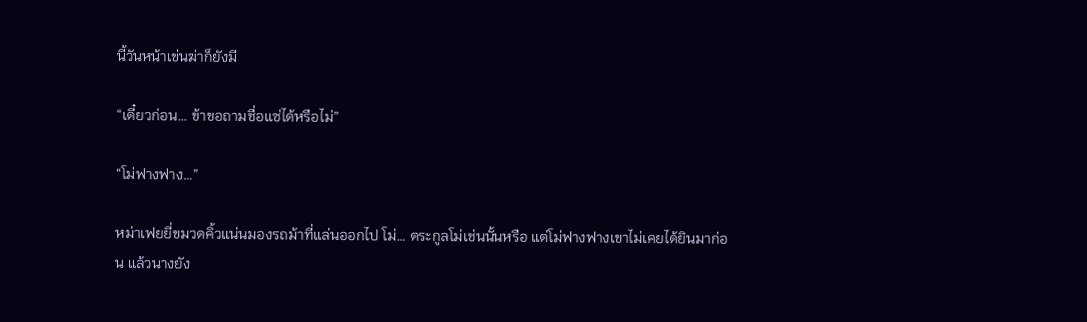นี้วันหน้าเข่นฆ่าก็ยังมี

“เดี๋ยวก่อน… ข้าขอถามชื่อแซ่ได้หรือไม่”

“โม่ฟางฟาง…”

หม่าเฟยยี่ขมวดคิ้วแน่นมองรถม้าที่แล่นออกไป โม่… ตระกูลโม่เช่นนั้นหรือ แต่โม่ฟางฟางเขาไม่เคยได้ยินมาก่อน แล้วนางยัง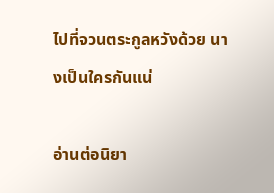ไปที่จวนตระกูลหวังด้วย นางเป็นใครกันแน่

อ่านต่อนิยา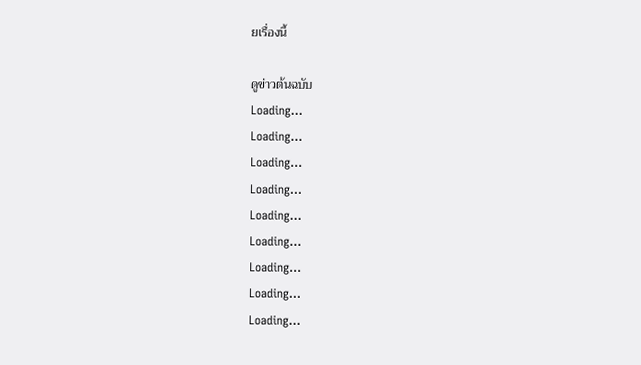ยเรื่องนี้

ดูข่าวต้นฉบับ
Loading...
Loading...
Loading...
Loading...
Loading...
Loading...
Loading...
Loading...
Loading...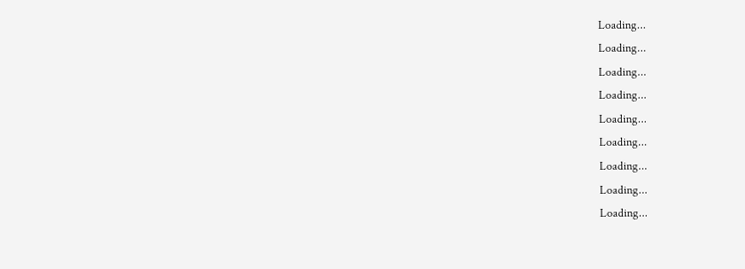Loading...
Loading...
Loading...
Loading...
Loading...
Loading...
Loading...
Loading...
Loading...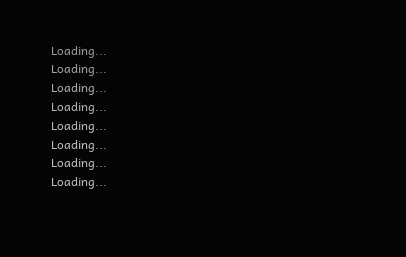Loading...
Loading...
Loading...
Loading...
Loading...
Loading...
Loading...
Loading...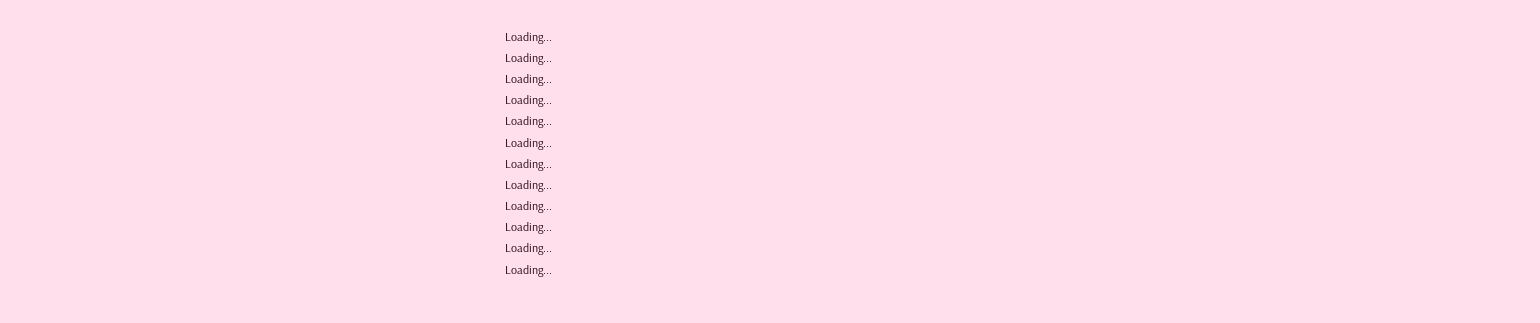Loading...
Loading...
Loading...
Loading...
Loading...
Loading...
Loading...
Loading...
Loading...
Loading...
Loading...
Loading...